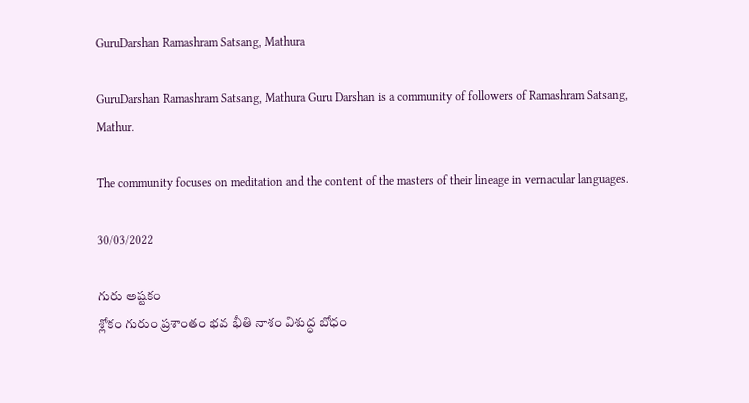GuruDarshan Ramashram Satsang, Mathura

GuruDarshan Ramashram Satsang, Mathura Guru Darshan is a community of followers of Ramashram Satsang, Mathur.

The community focuses on meditation and the content of the masters of their lineage in vernacular languages.

30/03/2022

గురు అష్టకం
శ్లోకం గురుం ప్రశాంతం భవ భీతి నాశం విశుద్ధ బోధం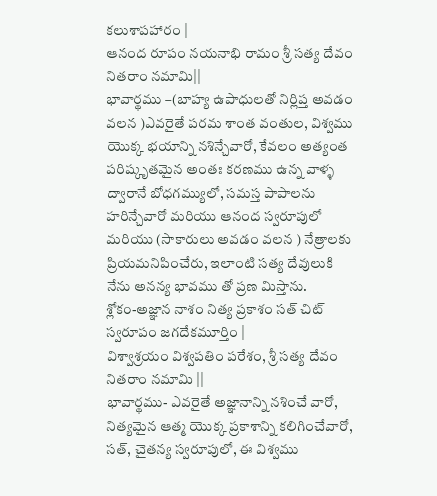కలుశాపహారం |
ఆనంద రూపం నయనాభి రామం శ్రీ సత్య దేవం నితరాం నమామి||
భావార్థము –(బాహ్య ఉపాధులతో నిర్లిప్త అవడం వలన )ఎవరైతే పరమ శాంత వంతుల, విశ్వము యొక్క భయాన్ని నశిన్చేవారో, కేవలం అత్యంత పరిష్కృతమైన అంతః కరణము ఉన్న వాళ్ళ ద్వారానే బోధగమ్యులో, సమస్త పాపాలను హరిన్చేవారో మరియు ఆనంద స్వరూపులో మరియు (సాకారులు అవడం వలన ) నేత్రాలకు ప్రియమనిపించేరు, ఇలాంటి సత్య దేవులుకి నేను అనన్య భావము తో ప్రణ మిస్తాను.
శ్లోక౦-అజ్ఞాన నాశం నిత్య ప్రకాశం సత్ చిట్ స్వరూపం జగదేకమూర్తిం |
విశ్వాశ్రయం విశ్వపతిం పరేశం, శ్రీ సత్య దేవం నితరాం నమామి ||
భావార్థము- ఎవరైతే అజ్ఞానాన్ని నశించే వారో, నిత్యమైన ఆత్మ యొక్క ప్రకాశాన్ని కలిగించేవారో, సత్, చైతన్య స్వరూపులో, ఈ విశ్వము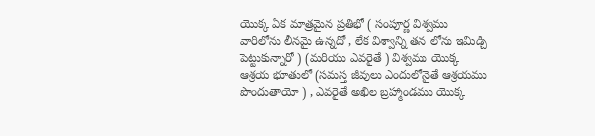యొక్క ఏక మాత్రమైన ప్రతిభో ( సంపూర్ణ విశ్వము వారిలోను లీనమై ఉన్నదో , లేక విశ్వాన్ని తన లోను ఇమిడ్చి పెట్టుకున్నారో ) (మరియు ఎవరైతే ) విశ్వము యొక్క ఆశ్రయ భూతులో (సమస్త జీవులు ఎందులోనైతే ఆశ్రయము పొందుతాయో ) , ఎవరైతే అఖిల బ్రహ్మాండము యొక్క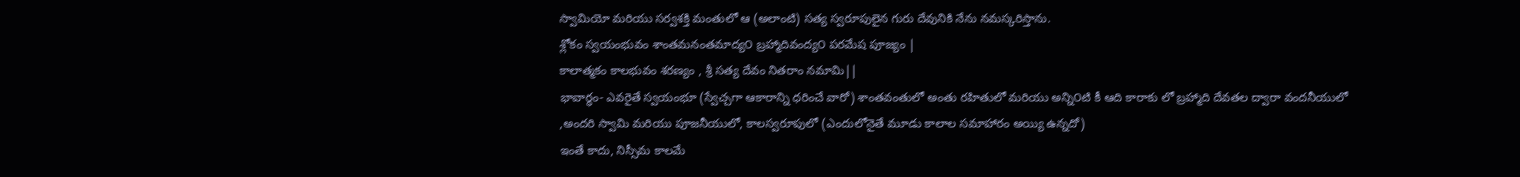స్వామియో మరియు సర్వశక్తి మంతులో ఆ (అలాంటి) సత్య స్వరూపులైన గురు దేవునికి నేను నమస్కరిస్తాను.
శ్లోకం స్వయంభువం శాంతమనంతమాద్య౦ బ్రహ్మాదివంద్య౦ పరమేష పూజ్యం |
కాలాత్మకం కాలభువం శరణ్యం , శ్రీ సత్య దేవం నితరాం నమామి||
భావార్థం- ఎవరైతే స్వయంభూ (స్వేచ్చగా ఆకారాన్ని ధరించే వారో) శాంతవంతులో అంతు రహితులో మరియు అన్ని౦టి కీ ఆది కారాకు లో బ్రహ్మాది దేవతల ద్వారా వందనీయులో ,అందరి స్వామి మరియు పూజనీయులో, కాలస్వరూపులో (ఎందులోనైతే మూడు కాలాల సమాహారం అయ్యి ఉన్నదో)
ఇంతే కాదు, నిస్సీమ కాలమే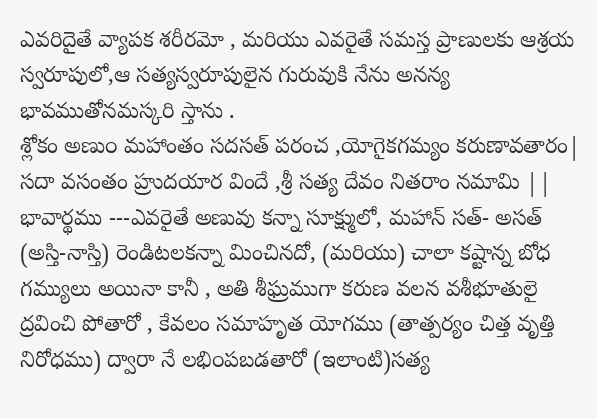ఎవరిదైతే వ్యాపక శరీరమో , మరియు ఎవరైతే సమస్త ప్రాణులకు ఆశ్రయ స్వరూపులో,ఆ సత్యస్వరూపులైన గురువుకి నేను అనన్య భావముతోనమస్కరి స్తాను .
శ్లోకం అణు౦ మహాంతం సదసత్ పరంచ ,యోగైకగమ్యం కరుణావతారం| సదా వసంతం హ్రుదయార విందే ,శ్రీ సత్య దేవం నితరాం నమామి ||
భావార్థము ---ఎవరైతే అణువు కన్నా సూక్ష్ములో, మహాన్ సత్- అసత్ (అస్తి-నాస్తి) రెండిటలకన్నా మించినదో, (మరియు) చాలా కష్టాన్న బోధ గమ్యులు అయినా కానీ , అతి శీఘ్రముగా కరుణ వలన వశీభూతులై ద్రవించి పోతారో , కేవలం సమాహృత యోగము (తాత్పర్యం చిత్త వృత్తి నిరోధము) ద్వారా నే లభి౦పబడతారో (ఇలాంటి)సత్య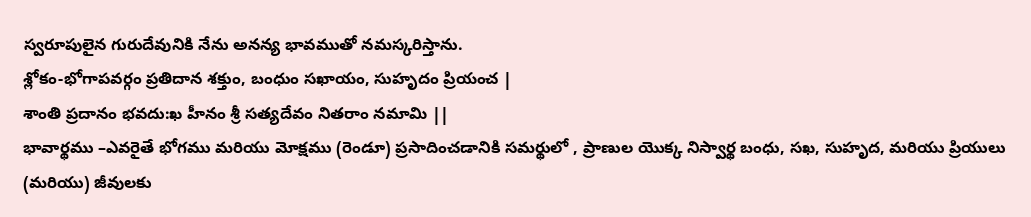స్వరూపులైన గురుదేవునికి నేను అనన్య భావముతో నమస్కరిస్తాను.
శ్లోకం-భోగాపవర్గం ప్రతిదాన శక్తుం, బంధుం సఖాయం, సుహృదం ప్రియంచ |
శాంతి ప్రదానం భవదు:ఖ హీనం శ్రీ సత్యదేవం నితరాం నమామి ||
భావార్థము –ఎవరైతే భోగము మరియు మోక్షము (రెండూ) ప్రసాదించడానికి సమర్థులో , ప్రాణుల యొక్క నిస్వార్థ బంధు, సఖ, సుహృద, మరియు ప్రియులు (మరియు) జీవులకు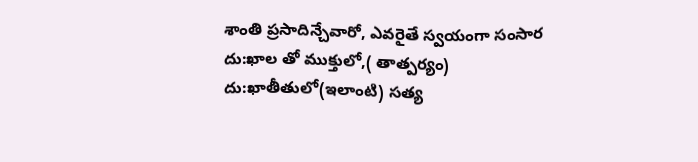శాంతి ప్రసాదిన్చేవారో, ఎవరైతే స్వయంగా సంసార దు:ఖాల తో ముక్తులో,( తాత్పర్యం) దు:ఖాతీతులో(ఇలాంటి) సత్య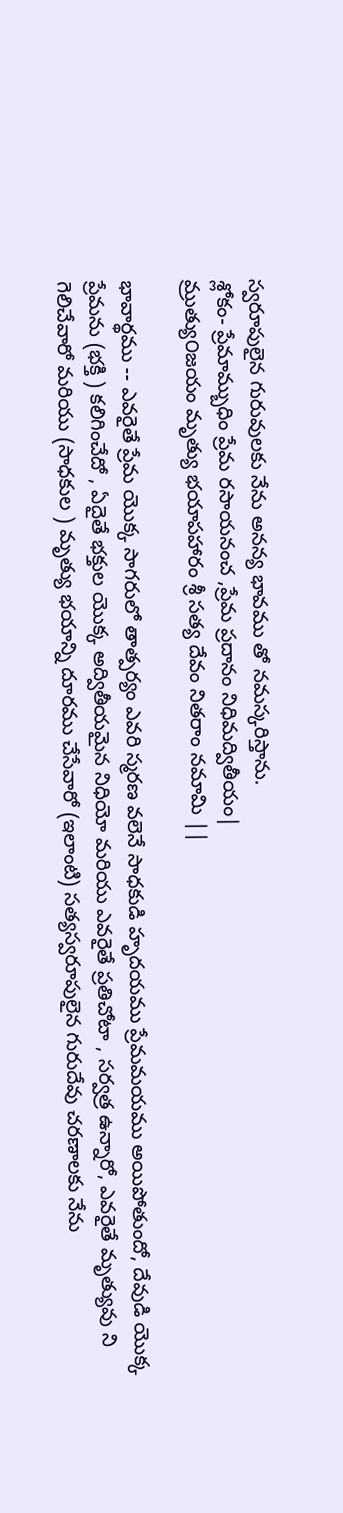స్వరూపులైన గురువులకు నేను అనన్య భావము తో నమస్కరిస్తాను.
శ్లోకం- ప్రేమామ్బుధిం ప్రేమ రసాయనంచ ,ప్రేమ ప్రదానం నిధిమద్వితీయం|
మ్రుత్యు౦జయం మృత్యు భయాపహారం శ్రీ సత్య దేవం నితరాం నమామి ||

భావార్థము -- ఎవరైతే ప్రేమ యొక్క సాగరులో తాత్పర్యం ఎవరి స్మరణ వలెనే సాధకుడి హృదయము ప్రేమమయము అయిపోతుందో, దేవుడి యొక్క ప్రేమను (భక్తి ) కలిగించేదో , ఏదైతే భక్తుల యొక్క అద్వితీయమైన నిధియో మరియు ఎవరైతే ప్రతిచోటా , సర్వత్ర ఉన్నారో, ఎవరైతే మృత్యువు ని గెలిచేవారో మరియు (సాధకుల ) మృత్యు భయాన్ని దూరము చేసేవారో (ఇలాంటి) సత్యస్వరూపులైన గురుదేవు చరణాలకు నేను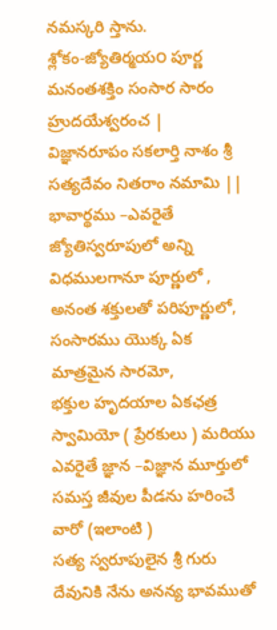నమస్కరి స్తాను.
శ్లోకం-జ్యోతిర్మయ౦ పూర్ణ మనంతశక్తిం సంసార సారం హ్రుదయేశ్వరంచ |
విజ్ఞానరూపం సకలార్తి నాశం శ్రీ సత్యదేవం నితరాం నమామి ||
భావార్థము –ఎవరైతే జ్యోతిస్వరూపులో అన్ని విధములగానూ పూర్ణులో ,
అనంత శక్తులతో పరిపూర్ణులో, సంసారము యొక్క ఏక మాత్రమైన సారమో,
భక్తుల హృదయాల ఏకఛత్ర స్వామియో ( ప్రేరకులు ) మరియు ఎవరైతే జ్ఞాన –విజ్ఞాన మూర్తులో సమస్త జీవుల పీడను హరించే వారో (ఇలాంటి )
సత్య స్వరూపులైన శ్రీ గురు దేవునికి నేను అనన్య భావముతో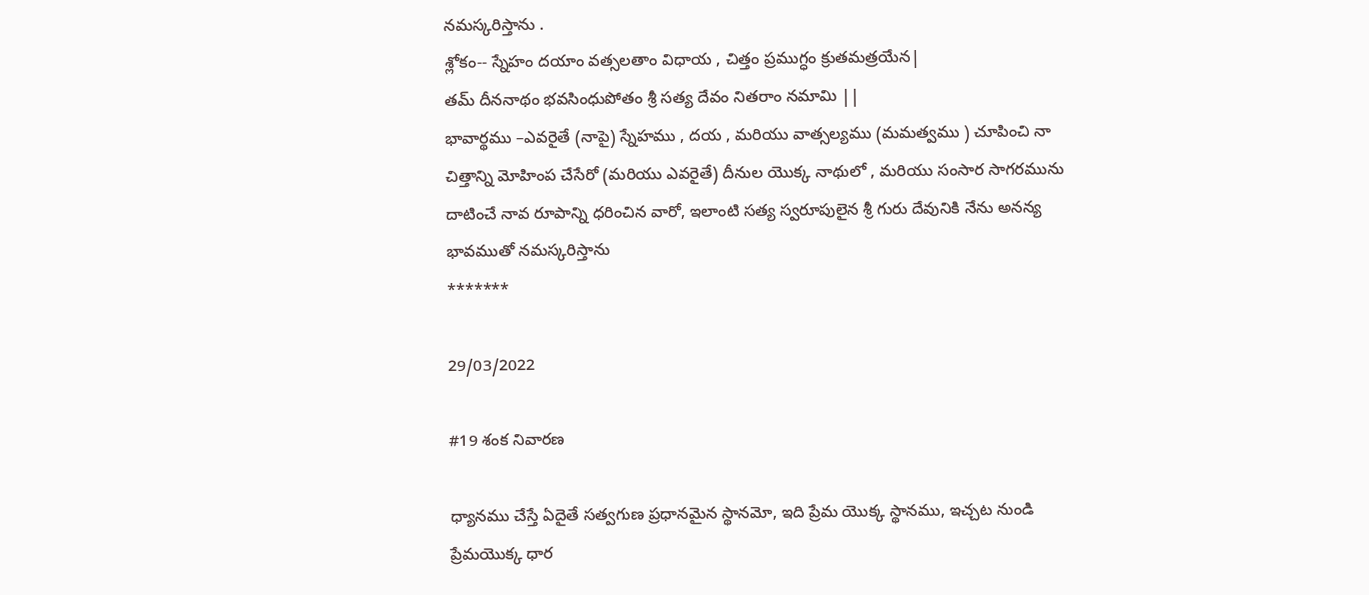నమస్కరిస్తాను .
శ్లోకం-- స్నేహం దయాం వత్సలతాం విధాయ , చిత్తం ప్రముగ్ధం క్రుతమత్రయేన|
తమ్ దీననాథం భవసింధుపోతం శ్రీ సత్య దేవం నితరాం నమామి ||
భావార్థము –ఎవరైతే (నాపై) స్నేహము , దయ , మరియు వాత్సల్యము (మమత్వము ) చూపించి నా చిత్తాన్ని మోహింప చేసేరో (మరియు ఎవరైతే) దీనుల యొక్క నాథులో , మరియు సంసార సాగరమును దాటించే నావ రూపాన్ని ధరించిన వారో, ఇలాంటి సత్య స్వరూపులైన శ్రీ గురు దేవునికి నేను అనన్య భావముతో నమస్కరిస్తాను
*******

29/03/2022

#19 శంక నివారణ

ధ్యానము చేస్తే ఏదైతే సత్వగుణ ప్రధానమైన స్థానమో, ఇది ప్రేమ యొక్క స్థానము, ఇచ్చట నుండి ప్రేమయొక్క ధార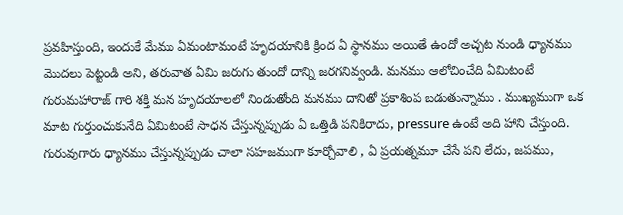ప్రవహిస్తుంది, ఇందుకే మేము ఏమంటామంటే హృదయానికి క్రింద ఏ స్థానము అయితే ఉందో అచ్చట నుండి ధ్యానము మొదలు పెట్టండి అని, తరువాత ఏమి జరుగు తుందో దాన్ని జరగనివ్వండి. మనము ఆలోచించేది ఏమిటంటే గురుమహారాజ్ గారి శక్తి మన హృదయాలలో నిండుతోంది మనము దానితో ప్రకాశింప బడుతున్నాము . ముఖ్యముగా ఒక మాట గుర్తుంచుకునేది ఏమిటంటే సాధన చేస్తున్నప్పుడు ఏ ఒత్తిడి పనికిరాదు, pressure ఉంటే అది హాని చేస్తుంది. గురువుగారు ధ్యానము చేస్తున్నప్పుడు చాలా సహజముగా కూర్చోవాలి , ఏ ప్రయత్నమూ చేసే పని లేదు, జపము,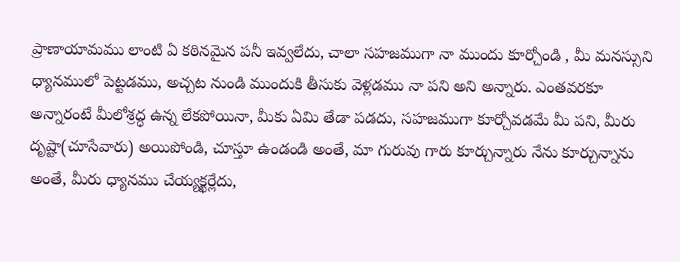ప్రాణాయామము లాంటి ఏ కఠినమైన పనీ ఇవ్వలేదు, చాలా సహజముగా నా ముందు కూర్చోండి , మీ మనస్సుని ధ్యానములో పెట్టడము, అచ్చట నుండి ముందుకి తీసుకు వెళ్లడము నా పని అని అన్నారు. ఎంతవరకూ అన్నారంటే మీలోశ్రద్ధ ఉన్న లేకపోయినా, మీకు ఏమి తేడా పడదు, సహజముగా కూర్చోవడమే మీ పని, మీరు దృష్టా(చూసేవారు) అయిపోండి, చూస్తూ ఉండండి అంతే, మా గురువు గారు కూర్చున్నారు నేను కూర్చున్నాను అంతే, మీరు ధ్యానము చేయ్యక్ఖర్లేదు,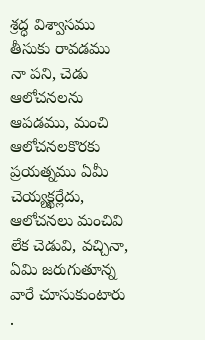శ్రద్ధ విశ్వాసము తీసుకు రావడము నా పని, చెడు ఆలోచనలను ఆపడము, మంచి ఆలోచనలకొరకు ప్రయత్నము ఏమీ చెయ్యక్ఖర్లేదు, ఆలోచనలు మంచివి లేక చెడువి, వచ్చినా, ఏమి జరుగుతూన్న వారే చూసుకుంటారు .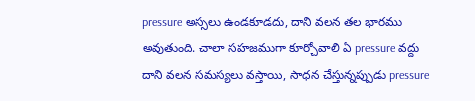pressure అస్సలు ఉండకూడదు, దాని వలన తల భారము అవుతుంది. చాలా సహజముగా కూర్చోవాలి ఏ pressure వద్దు దాని వలన సమస్యలు వస్తాయి, సాధన చేస్తున్నప్పుడు pressure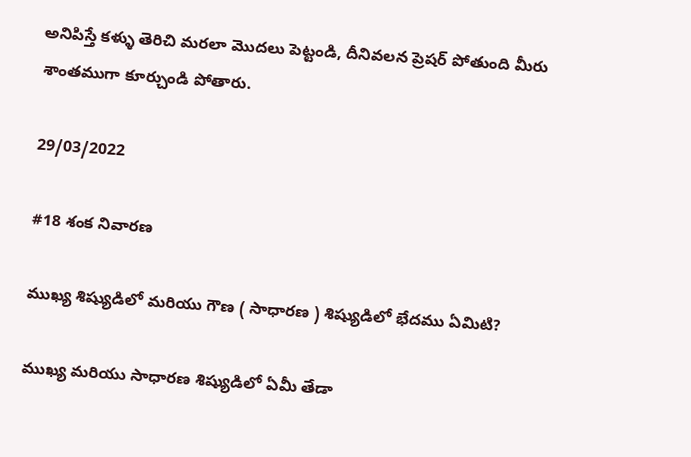అనిపిస్తే కళ్ళు తెరిచి మరలా మొదలు పెట్టండి, దీనివలన ప్రెషర్ పోతుంది మీరు శాంతముగా కూర్చుండి పోతారు.

29/03/2022

#18 శంక నివారణ

ముఖ్య శిష్యుడిలో మరియు గౌణ ( సాధారణ ) శిష్యుడిలో భేదము ఏమిటి?

ముఖ్య మరియు సాధారణ శిష్యుడిలో ఏమీ తేడా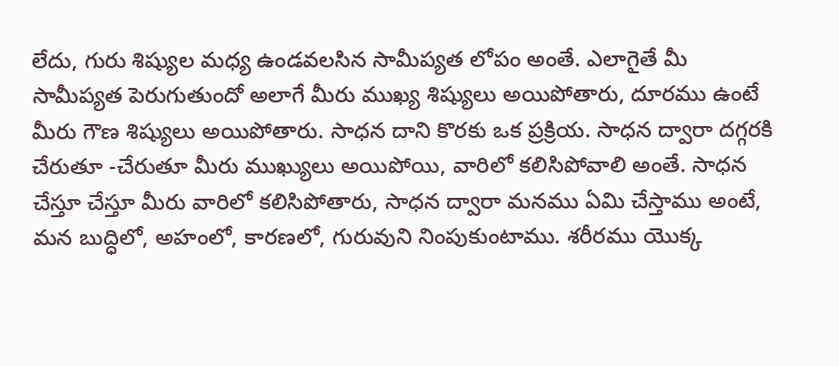లేదు, గురు శిష్యుల మధ్య ఉండవలసిన సామీప్యత లోపం అంతే. ఎలాగైతే మీ సామీప్యత పెరుగుతుందో అలాగే మీరు ముఖ్య శిష్యులు అయిపోతారు, దూరము ఉంటే మీరు గౌణ శిష్యులు అయిపోతారు. సాధన దాని కొరకు ఒక ప్రక్రియ. సాధన ద్వారా దగ్గరకి చేరుతూ -చేరుతూ మీరు ముఖ్యులు అయిపోయి, వారిలో కలిసిపోవాలి అంతే. సాధన చేస్తూ చేస్తూ మీరు వారిలో కలిసిపోతారు, సాధన ద్వారా మనము ఏమి చేస్తాము అంటే, మన బుద్ధిలో, అహంలో, కారణలో, గురువుని నింపుకుంటాము. శరీరము యొక్క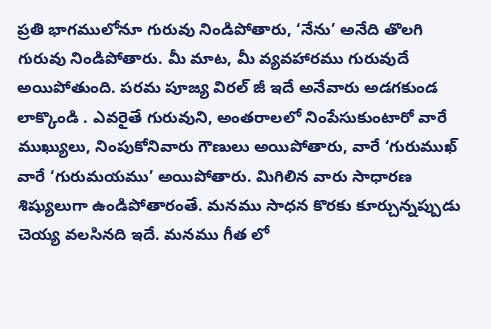ప్రతి భాగములోనూ గురువు నిండిపోతారు, ‘నేను’ అనేది తొలగి గురువు నిండిపోతారు. మీ మాట, మీ వ్యవహారము గురువుదే అయిపోతుంది. పరమ పూజ్య విరల్ జీ ఇదే అనేవారు అడగకుండ లాక్కొండి . ఎవరైతే గురువుని, అంతరాలలో నింపేసుకుంటారో వారే ముఖ్యులు, నింపుకోనివారు గౌణులు అయిపోతారు, వారే ‘గురుముఖ్ వారే ‘గురుమయము’ అయిపోతారు. మిగిలిన వారు సాధారణ శిష్యులుగా ఉండిపోతారంతే. మనము సాధన కొరకు కూర్చున్నప్పుడు చెయ్య వలసినది ఇదే. మనము గీత లో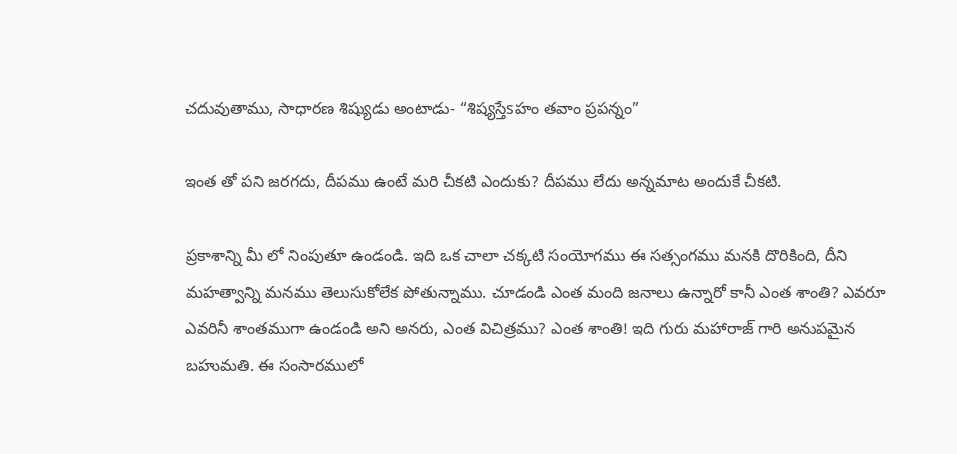చదువుతాము, సాధారణ శిష్యుడు అంటాడు- “శిష్యస్తేsహం తవాం ప్రపన్నం”

ఇంత తో పని జరగదు, దీపము ఉంటే మరి చీకటి ఎందుకు? దీపము లేదు అన్నమాట అందుకే చీకటి.

ప్రకాశాన్ని మీ లో నింపుతూ ఉండండి. ఇది ఒక చాలా చక్కటి సంయోగము ఈ సత్సంగము మనకి దొరికింది, దీని మహత్వాన్ని మనము తెలుసుకోలేక పోతున్నాము. చూడండి ఎంత మంది జనాలు ఉన్నారో కానీ ఎంత శాంతి? ఎవరూ ఎవరినీ శాంతముగా ఉండండి అని అనరు, ఎంత విచిత్రము? ఎంత శాంతి! ఇది గురు మహారాజ్ గారి అనుపమైన బహుమతి. ఈ సంసారములో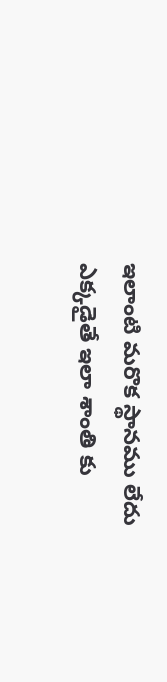ఇలాంటి మరొక స్థానము లేదు ఎక్కడైతే ఇలా శాంతి కు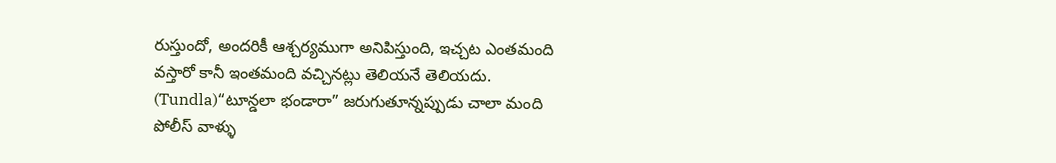రుస్తుందో, అందరికీ ఆశ్చర్యముగా అనిపిస్తుంది, ఇచ్చట ఎంతమంది వస్తారో కానీ ఇంతమంది వచ్చినట్లు తెలియనే తెలియదు. (Tundla)“టూన్డలా భండారా” జరుగుతూన్నప్పుడు చాలా మంది పోలీస్ వాళ్ళు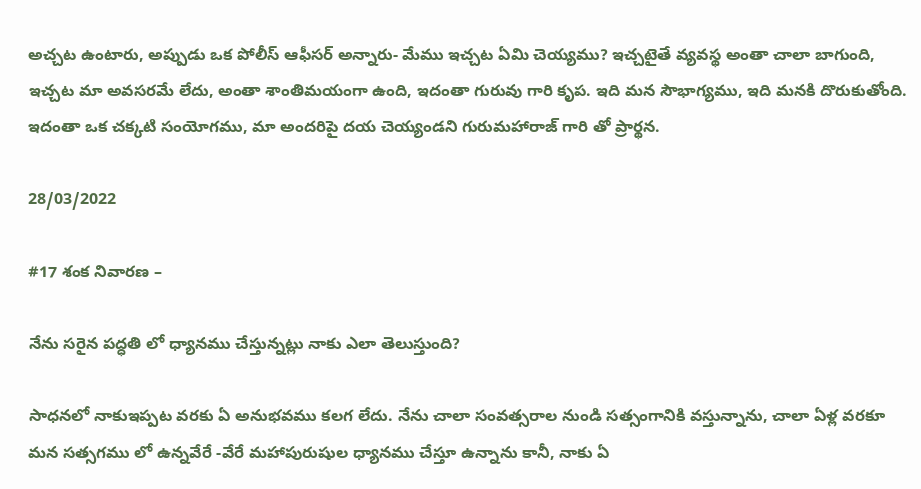అచ్చట ఉంటారు, అప్పుడు ఒక పోలీస్ ఆఫీసర్ అన్నారు- మేము ఇచ్చట ఏమి చెయ్యము? ఇచ్చటైతే వ్యవస్థ అంతా చాలా బాగుంది, ఇచ్చట మా అవసరమే లేదు, అంతా శాంతిమయంగా ఉంది, ఇదంతా గురువు గారి కృప. ఇది మన సౌభాగ్యము, ఇది మనకి దొరుకుతోంది. ఇదంతా ఒక చక్కటి సంయోగము, మా అందరిపై దయ చెయ్యండని గురుమహారాజ్ గారి తో ప్రార్థన.

28/03/2022

#17 శంక నివారణ –

నేను సరైన పద్ధతి లో ధ్యానము చేస్తున్నట్లు నాకు ఎలా తెలుస్తుంది?

సాధనలో నాకుఇప్పట వరకు ఏ అనుభవము కలగ లేదు. నేను చాలా సంవత్సరాల నుండి సత్సంగానికి వస్తున్నాను, చాలా ఏళ్ల వరకూ మన సత్సగము లో ఉన్నవేరే -వేరే మహాపురుషుల ధ్యానము చేస్తూ ఉన్నాను కానీ, నాకు ఏ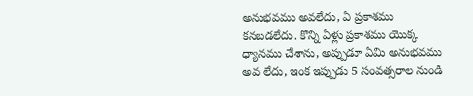అనుభవము అవలేదు, ఏ ప్రకాశము కనబడలేదు. కొన్ని ఏళ్లు ప్రకాశము యొక్క ధ్యానము చేశాను, అప్పుడూ ఏమి అనుభవము అవ లేదు, ఇంక ఇప్పుడు 5 సంవత్సరాల నుండి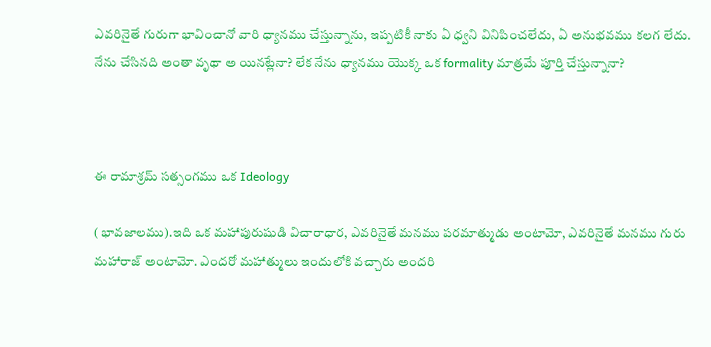ఎవరినైతే గురుగా భావించానో వారి ధ్యానము చేస్తున్నాను, ఇప్పటికీ నాకు ఏ ధ్వని వినిపించలేదు, ఏ అనుభవము కలగ లేదు. నేను చేసినది అంతా వృథా అ యినట్లేనా? లేక నేను ధ్యానము యొక్క ఒక formality మాత్రమే పూర్తి చేస్తున్నానా?



ఈ రామాశ్రమ్ సత్సంగము ఒక Ideology

( భావజాలము).ఇది ఒక మహాపురుషుడి విచారాధార, ఎవరినైతే మనము పరమాత్ముడు అంటామో, ఎవరినైతే మనము గురు మహారాజ్ అంటామో. ఎందరో మహాత్ములు ఇందులోకి వచ్చారు అందరి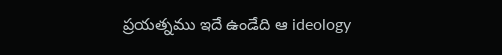ప్రయత్నము ఇదే ఉండేది ఆ ideology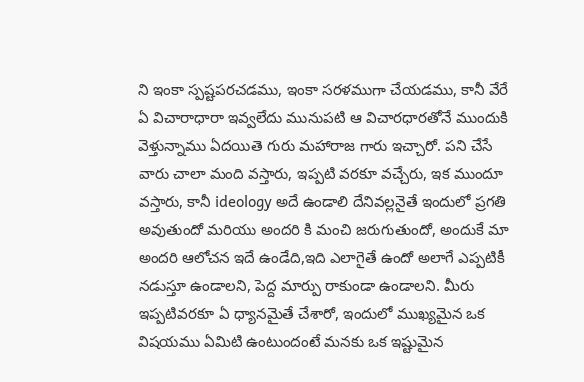ని ఇంకా స్పష్టపరచడము, ఇంకా సరళముగా చేయడము, కానీ వేరే ఏ విచారాధారా ఇవ్వలేదు మునుపటి ఆ విచారధారతోనే ముందుకి వెళ్తున్నాము ఏదయితె గురు మహారాజ గారు ఇచ్చారో. పని చేసే వారు చాలా మంది వస్తారు, ఇప్పటి వరకూ వచ్చేరు, ఇక ముందూ వస్తారు, కానీ ideology అదే ఉండాలి దేనివల్లనైతే ఇందులో ప్రగతి అవుతుందో మరియు అందరి కి మంచి జరుగుతుందో, అందుకే మా అందరి ఆలోచన ఇదే ఉండేది,ఇది ఎలాగైతే ఉందో అలాగే ఎప్పటికీ నడుస్తూ ఉండాలని, పెద్ద మార్పు రాకుండా ఉండాలని. మీరు ఇప్పటివరకూ ఏ ధ్యానమైతే చేశారో, ఇందులో ముఖ్యమైన ఒక విషయము ఏమిటి ఉంటుందంటే మనకు ఒక ఇష్టుమైన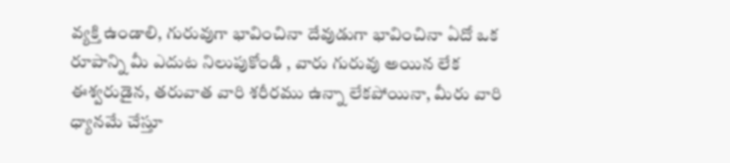వ్యక్తి ఉండాలి, గురువుగా భావించినా దేవుడుగా భావించినా ఏదో ఒక రూపాన్ని మీ ఎదుట నిలుపుకోండి , వారు గురువు అయిన లేక ఈశ్వరుడైన, తరువాత వారి శరీరము ఉన్నా లేకపోయినా, మీరు వారి ధ్యానమే చేస్తూ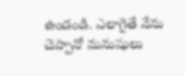ఉండండి. ఎలాగైతే నేను చెప్పానో మనుషులు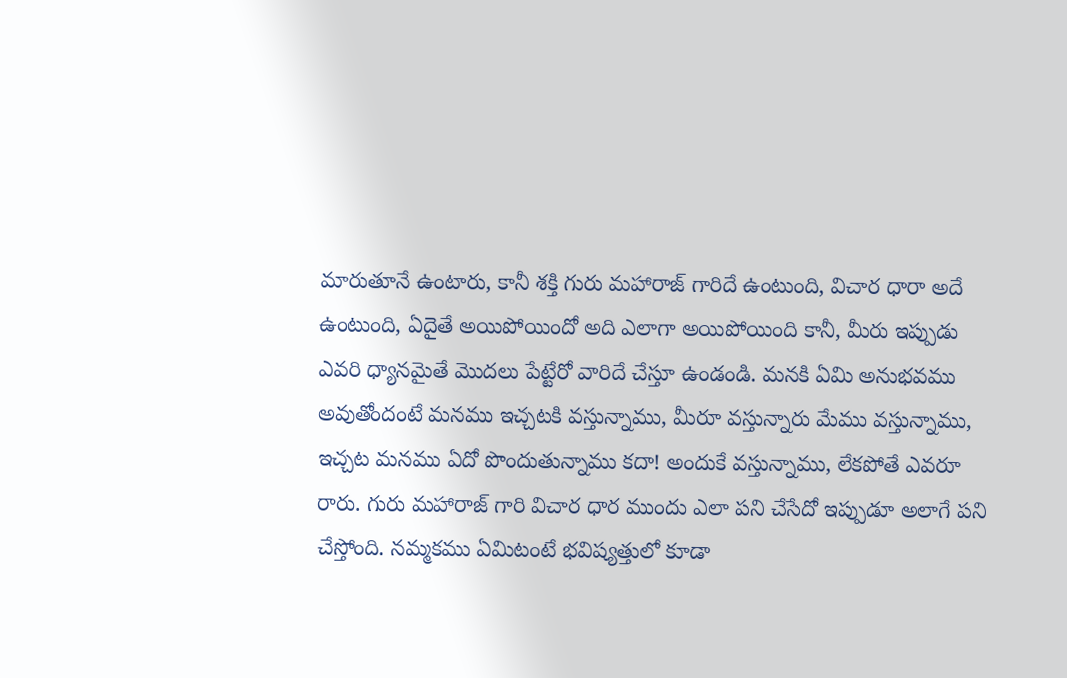మారుతూనే ఉంటారు, కానీ శక్తి గురు మహారాజ్ గారిదే ఉంటుంది, విచార ధారా అదే ఉంటుంది, ఏదైతే అయిపోయిందో అది ఎలాగా అయిపోయింది కానీ, మీరు ఇప్పుడు ఎవరి ధ్యానమైతే మొదలు పేట్టేరో వారిదే చేస్తూ ఉండండి. మనకి ఏమి అనుభవము అవుతోందంటే మనము ఇచ్చటకి వస్తున్నాము, మీరూ వస్తున్నారు మేము వస్తున్నాము, ఇచ్చట మనము ఏదో పొందుతున్నాము కదా! అందుకే వస్తున్నాము, లేకపోతే ఎవరూ రారు. గురు మహారాజ్ గారి విచార ధార ముందు ఎలా పని చేసేదో ఇప్పుడూ అలాగే పని చేస్తోంది. నమ్మకము ఏమిటంటే భవిష్యత్తులో కూడా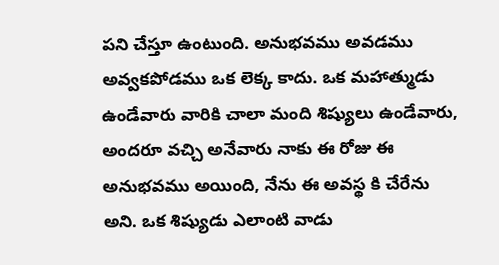పని చేస్తూ ఉంటుంది. అనుభవము అవడము అవ్వకపోడము ఒక లెక్క కాదు. ఒక మహాత్ముడు ఉండేవారు వారికి చాలా మంది శిష్యులు ఉండేవారు, అందరూ వచ్చి అనేవారు నాకు ఈ రోజు ఈ అనుభవము అయింది, నేను ఈ అవస్థ కి చేరేను అని. ఒక శిష్యుడు ఎలాంటి వాడు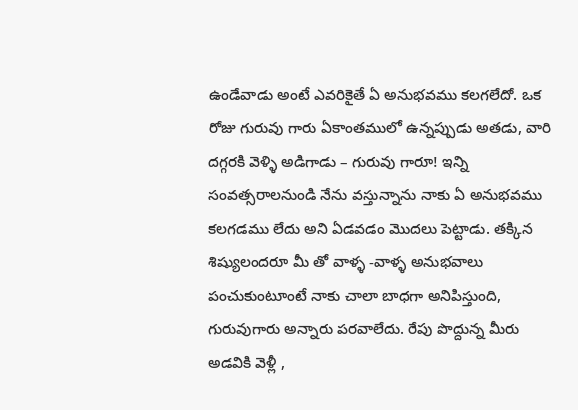ఉండేవాడు అంటే ఎవరికైతే ఏ అనుభవము కలగలేదో. ఒక రోజు గురువు గారు ఏకాంతములో ఉన్నప్పుడు అతడు, వారి దగ్గరకి వెళ్ళి అడిగాడు – గురువు గారూ! ఇన్ని సంవత్సరాలనుండి నేను వస్తున్నాను నాకు ఏ అనుభవము కలగడము లేదు అని ఏడవడం మొదలు పెట్టాడు. తక్కిన శిష్యులందరూ మీ తో వాళ్ళ -వాళ్ళ అనుభవాలు పంచుకుంటూంటే నాకు చాలా బాధగా అనిపిస్తుంది, గురువుగారు అన్నారు పరవాలేదు. రేపు పొద్దున్న మీరు అడవికి వెళ్లీ ,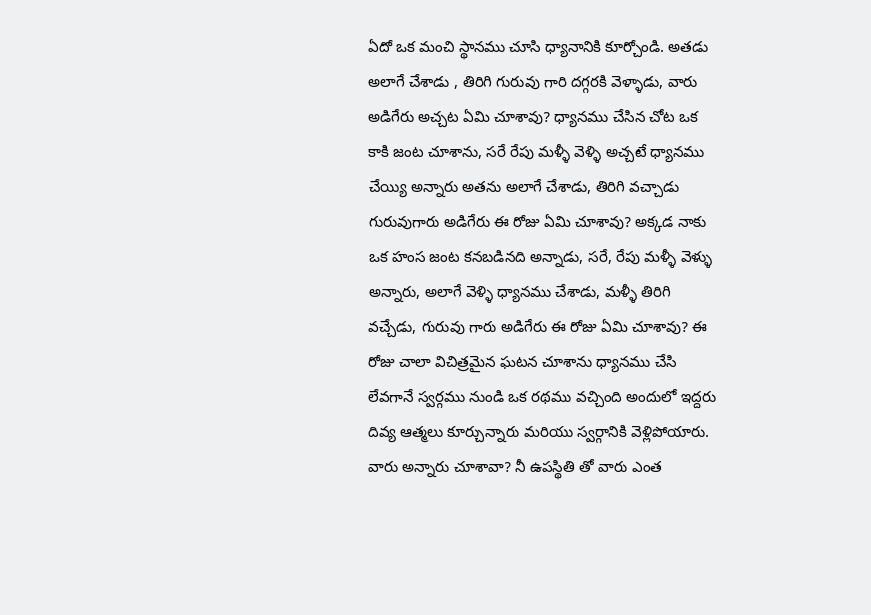ఏదో ఒక మంచి స్థానము చూసి ధ్యానానికి కూర్చోండి. అతడు అలాగే చేశాడు , తిరిగి గురువు గారి దగ్గరకి వెళ్ళాడు, వారు అడిగేరు అచ్చట ఏమి చూశావు? ధ్యానము చేసిన చోట ఒక కాకి జంట చూశాను, సరే రేపు మళ్ళీ వెళ్ళి అచ్చటే ధ్యానము చేయ్యి అన్నారు అతను అలాగే చేశాడు, తిరిగి వచ్చాడు గురువుగారు అడిగేరు ఈ రోజు ఏమి చూశావు? అక్కడ నాకు ఒక హంస జంట కనబడినది అన్నాడు, సరే, రేపు మళ్ళీ వెళ్ళు అన్నారు, అలాగే వెళ్ళి ధ్యానము చేశాడు, మళ్ళీ తిరిగి వచ్చేడు, గురువు గారు అడిగేరు ఈ రోజు ఏమి చూశావు? ఈ రోజు చాలా విచిత్రమైన ఘటన చూశాను ధ్యానము చేసి లేవగానే స్వర్గము నుండి ఒక రథము వచ్చింది అందులో ఇద్దరు దివ్య ఆత్మలు కూర్చున్నారు మరియు స్వర్గానికి వెళ్లిపోయారు. వారు అన్నారు చూశావా? నీ ఉపస్థితి తో వారు ఎంత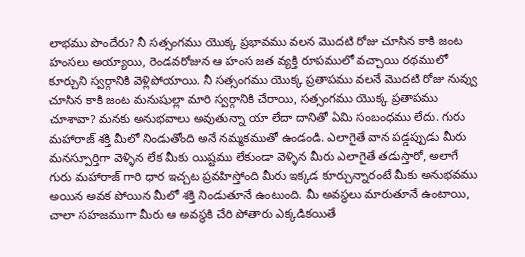లాభము పొందేరు? నీ సత్సంగము యొక్క ప్రభావము వలన మొదటి రోజు చూసిన కాకి జంట హంసలు అయ్యాయి, రెండవరోజున ఆ హంస జత వ్యక్తి రూపములో వచ్చాయి రథములో కూర్చుని స్వర్గానికి వెళ్లిపోయాయి. నీ సత్సంగము యొక్క ప్రతాపము వలనే మొదటి రోజు నువ్వు చూసిన కాకి జంట మనుషుల్లా మారి స్వర్గానికి చేరాయి, సత్సంగము యొక్క ప్రతాపము చూశావా? మనకు అనుభవాలు అవుతున్నా యా లేదా దానితో ఏమి సంబంధము లేదు. గురు మహారాజ్ శక్తి మీలో నిండుతోంది అనే నమ్మకముతో ఉండండి. ఎలాగైతే వాన పడ్డప్పుడు మీరు మనస్పూర్తిగా వెళ్ళిన లేక మీకు యిష్టము లేకుండా వెళ్ళిన మీరు ఎలాగైతే తడుస్తారో, అలాగే గురు మహారాజ్ గారి ధార ఇచ్చట ప్రవహిస్తోంది మీరు ఇక్కడ కూర్చున్నారంటే మీకు అనుభవము అయిన అవక పోయిన మీలో శక్తి నిండుతూనే ఉంటుంది. మీ అవస్థలు మారుతూనే ఉంటాయి, చాలా సహజముగా మీరు ఆ అవస్థకి చేరి పోతారు ఎక్కడికయితే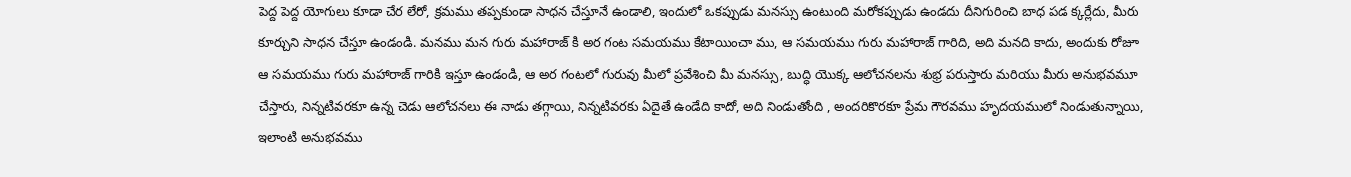పెద్ద పెద్ద యోగులు కూడా చేర లేరో, క్రమము తప్పకుండా సాధన చేస్తూనే ఉండాలి, ఇందులో ఒకప్పుడు మనస్సు ఉంటుంది మరోకప్పుడు ఉండదు దీనిగురించి బాధ పడ క్కర్లేదు, మీరు కూర్చుని సాధన చేస్తూ ఉండండి. మనము మన గురు మహారాజ్ కి అర గంట సమయము కేటాయించా ము, ఆ సమయము గురు మహారాజ్ గారిది, అది మనది కాదు, అందుకు రోజూ ఆ సమయము గురు మహారాజ్ గారికి ఇస్తూ ఉండండి, ఆ అర గంటలో గురువు మీలో ప్రవేశించి మీ మనస్సు, బుద్ధి యొక్క ఆలోచనలను శుభ్ర పరుస్తారు మరియు మీరు అనుభవమూ చేస్తారు, నిన్నటివరకూ ఉన్న చెడు ఆలోచనలు ఈ నాడు తగ్గాయి, నిన్నటివరకు ఏదైతే ఉండేది కాదో, అది నిండుతోంది , అందరికొరకూ ప్రేమ గౌరవము హృదయములో నిండుతున్నాయి, ఇలాంటి అనుభవము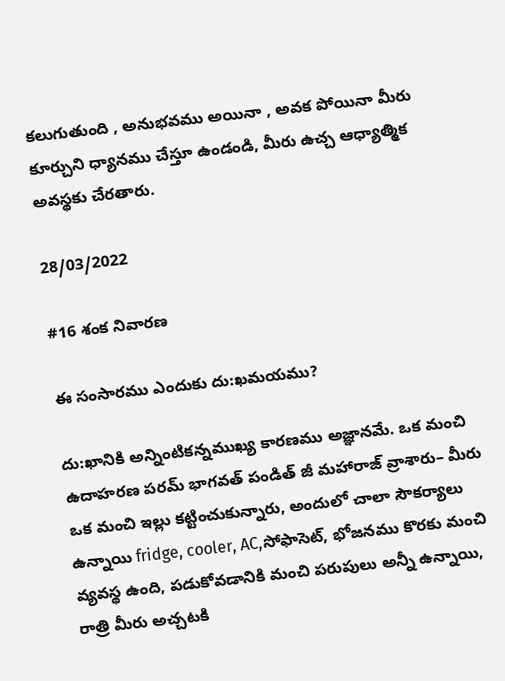కలుగుతుంది , అనుభవము అయినా , అవక పోయినా మీరు కూర్చుని ధ్యానము చేస్తూ ఉండండి, మీరు ఉచ్చ ఆధ్యాత్మిక అవస్థకు చేరతారు.

28/03/2022

#16 శంక నివారణ

ఈ సంసారము ఎందుకు దు:ఖమయము?

దు:ఖానికి అన్నింటికన్నముఖ్య కారణము అజ్ఞానమే. ఒక మంచి ఉదాహరణ పరమ్ భాగవత్ పండిత్ జీ మహారాజ్ వ్రాశారు– మీరు ఒక మంచి ఇల్లు కట్టించుకున్నారు, అందులో చాలా సౌకర్యాలు ఉన్నాయి fridge, cooler, AC,సోఫాసెట్, భోజనము కొరకు మంచి వ్యవస్థ ఉంది, పడుకోవడానికి మంచి పరుపులు అన్నీ ఉన్నాయి, రాత్రి మీరు అచ్చటకి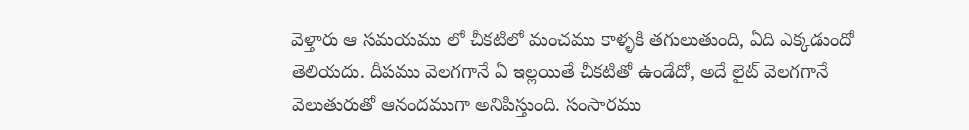వెళ్తారు ఆ సమయము లో చీకటిలో మంచము కాళ్ళకి తగులుతుంది, ఏది ఎక్కడుందో తెలియదు. దీపము వెలగగానే ఏ ఇల్లయితే చీకటితో ఉండేదో, అదే లైట్ వెలగగానే వెలుతురుతో ఆనందముగా అనిపిస్తుంది. సంసారము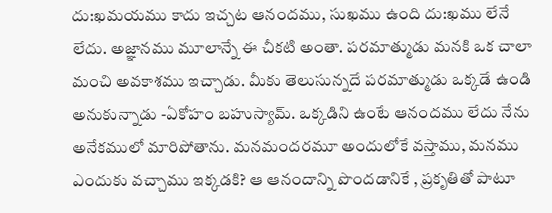దు:ఖమయము కాదు ఇచ్చట ఆనందము, సుఖము ఉంది దు:ఖము లేనే లేదు. అజ్ఞానము మూలాన్నే ఈ చీకటి అంతా. పరమాత్ముడు మనకి ఒక చాలా మంచి అవకాశము ఇచ్చాడు. మీకు తెలుసున్నదే పరమాత్ముడు ఒక్కడే ఉండి అనుకున్నాడు -ఏకోహం బహుస్యామ్. ఒక్కడిని ఉంటే ఆనందము లేదు నేను అనేకములో మారిపోతాను. మనమందరమూ అందులోకే వస్తాము, మనము ఎందుకు వచ్చాము ఇక్కడకి? ఆ ఆనందాన్ని పొందడానికే , ప్రకృతితో పాటూ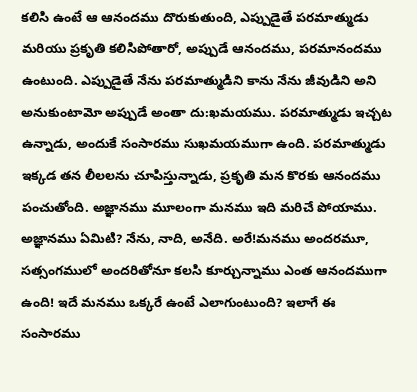కలిసి ఉంటే ఆ ఆనందము దొరుకుతుంది, ఎప్పుడైతే పరమాత్ముడు మరియు ప్రకృతి కలిసిపోతారో, అప్పుడే ఆనందము, పరమానందము ఉంటుంది. ఎప్పుడైతే నేను పరమాత్ముడిని కాను నేను జీవుడిని అని అనుకుంటామో అప్పుడే అంతా దు:ఖమయము. పరమాత్ముడు ఇచ్చట ఉన్నాడు, అందుకే సంసారము సుఖమయముగా ఉంది. పరమాత్ముడు ఇక్కడ తన లీలలను చూపిస్తున్నాడు, ప్రకృతి మన కొరకు ఆనందము పంచుతోంది. అజ్ఞానము మూలంగా మనము ఇది మరిచే పోయాము. అజ్ఞానము ఏమిటి? నేను, నాది, అనేది. అరే!మనము అందరమూ, సత్సంగములో అందరితోనూ కలసి కూర్చున్నాము ఎంత ఆనందముగా ఉంది! ఇదే మనము ఒక్కరే ఉంటే ఎలాగుంటుంది? ఇలాగే ఈ సంసారము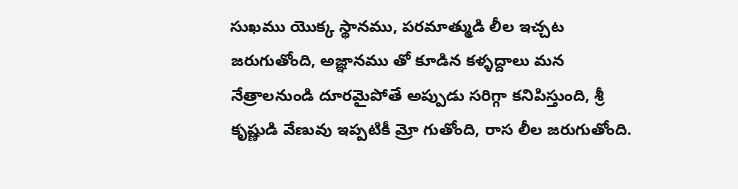సుఖము యొక్క స్థానము, పరమాత్ముడి లీల ఇచ్చట జరుగుతోంది, అజ్ఞానము తో కూడిన కళ్ళద్దాలు మన నేత్రాలనుండి దూరమైపోతే అప్పుడు సరిగ్గా కనిపిస్తుంది, శ్రీ కృష్ణుడి వేణువు ఇప్పటికీ మ్రో గుతోంది, రాస లీల జరుగుతోంది.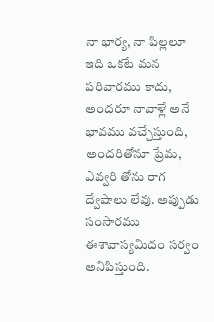నా భార్య, నా పిల్లలూ ఇది ఒకటే మన పరివారము కాదు, అందరూ నావాళ్లే అనే భావము వచ్చేస్తుంది, అందరితోనూ ప్రేమ, ఎవ్వరి తోను రాగ ద్వేషాలు లేవు. అప్పుడు సంసారము ఈశావాస్యమిదం సర్వం అనిపిస్తుంది.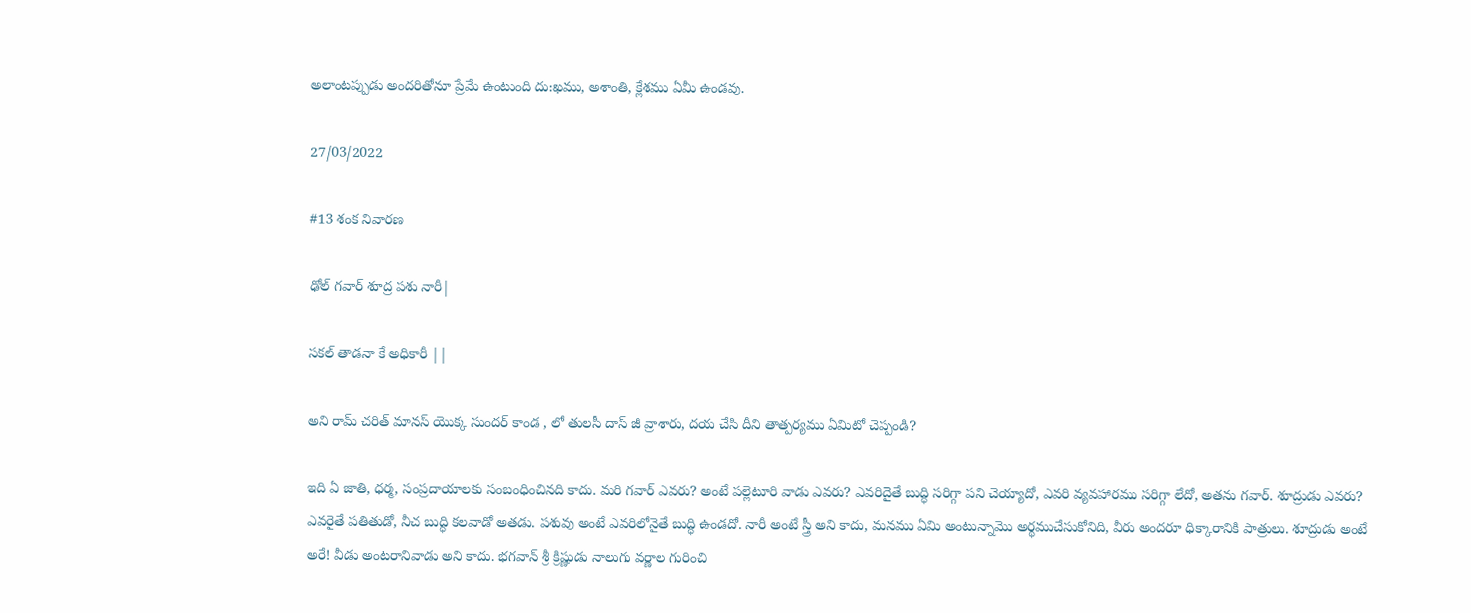అలాంటప్పుడు అందరితోనూ ప్రేమే ఉంటుంది దు:ఖము, అశాంతి, క్లేశము ఏమీ ఉండవు.

27/03/2022

#13 శంక నివారణ

ఢోల్ గవార్ శూద్ర పశు నారీ|

సకల్ తాడనా కే అధికారీ ||

అని రామ్ చరిత్ మానస్ యొక్క సుందర్ కాండ , లో తులసీ దాస్ జీ వ్రాశారు, దయ చేసి దీని తాత్పర్యము ఏమిటో చెప్పండి?

ఇది ఏ జాతి, ధర్మ, సంప్రదాయాలకు సంబంధించినది కాదు. మరి గవార్ ఎవరు? అంటే పల్లెటూరి వాడు ఎవరు? ఎవరిదైతే బుద్ధి సరిగ్గా పని చెయ్యాదో, ఎవరి వ్యవహారము సరిగ్గా లేదో, అతను గవార్. శూద్రుడు ఎవరు? ఎవరైతే పతితుడో, నీచ బుద్ధి కలవాడో అతడు. పశువు అంటే ఎవరిలోనైతే బుద్ధి ఉండదో. నారీ అంటే స్త్రీ అని కాదు, మనము ఏమి అంటున్నామొ అర్థముచేసుకోనిది, వీరు అందరూ ధిక్కారానికి పాత్రులు. శూద్రుడు అంటే అరే! వీడు అంటరానివాడు అని కాదు. భగవాన్ శ్రీ క్రిష్ణుడు నాలుగు వర్ణాల గురించి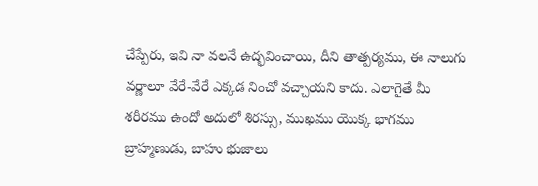చేప్పేరు, ఇవి నా వలనే ఉద్భవించాయి, దీని తాత్పర్యము, ఈ నాలుగు వర్ణాలూ వేరే-వేరే ఎక్కడ నించో వచ్చాయని కాదు. ఎలాగైతే మీ శరీరము ఉందో అదులో శిరస్సు, ముఖము యొక్క భాగము బ్రాహ్మణుడు, బాహు భుజాలు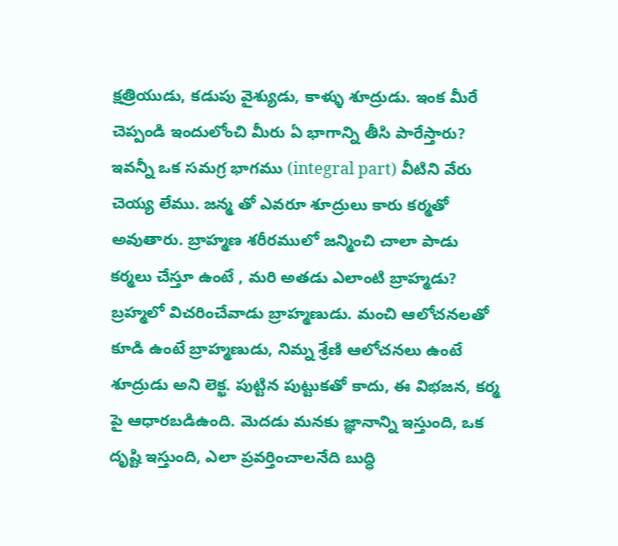క్షత్రియుడు, కడుపు వైశ్యుడు, కాళ్ళు శూద్రుడు. ఇంక మీరే చెప్పండి ఇందులోంచి మీరు ఏ భాగాన్ని తీసి పారేస్తారు? ఇవన్నీ ఒక సమగ్ర భాగము (integral part) వీటిని వేరు చెయ్య లేము. జన్మ తో ఎవరూ శూద్రులు కారు కర్మతో అవుతారు. బ్రాహ్మణ శరీరములో జన్మించి చాలా పాడు కర్మలు చేస్తూ ఉంటే , మరి అతడు ఎలాంటి బ్రాహ్మడు? బ్రహ్మలో విచరించేవాడు బ్రాహ్మణుడు. మంచి ఆలోచనలతో కూడి ఉంటే బ్రాహ్మణుడు, నిమ్న శ్రేణి ఆలోచనలు ఉంటే శూద్రుడు అని లెక్ఖ. పుట్టిన పుట్టుకతో కాదు, ఈ విభజన, కర్మ పై ఆధారబడిఉంది. మెదడు మనకు జ్ఞానాన్ని ఇస్తుంది, ఒక దృష్టి ఇస్తుంది, ఎలా ప్రవర్తించాలనేది బుద్ధి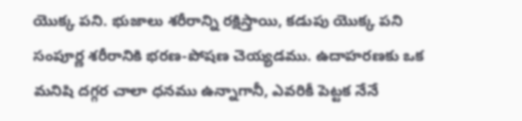యొక్క పని. భుజాలు శరీరాన్ని రక్షిస్తాయి, కడుపు యొక్క పని సంపూర్ణ శరీరానికి భరణ-పోషణ చెయ్యడము. ఉదాహరణకు ఒక మనిషి దగ్గర చాలా ధనము ఉన్నాగానీ, ఎవరికీ పెట్టక నేనే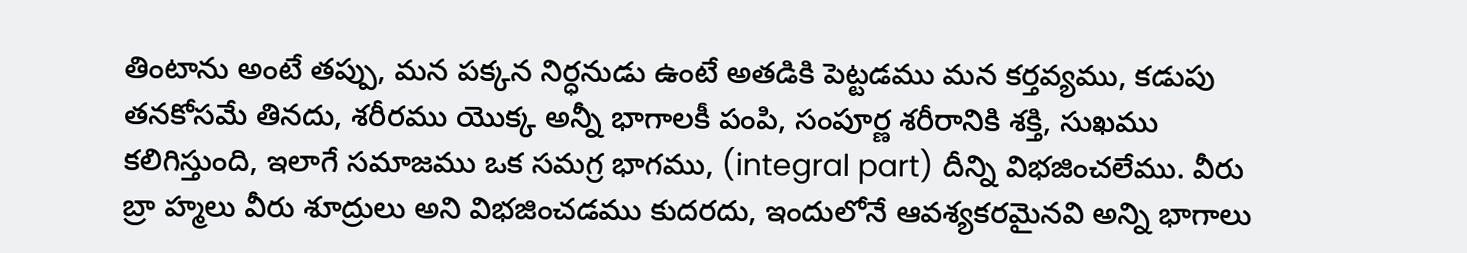తింటాను అంటే తప్పు, మన పక్కన నిర్ధనుడు ఉంటే అతడికి పెట్టడము మన కర్తవ్యము, కడుపు తనకోసమే తినదు, శరీరము యొక్క అన్నీ భాగాలకీ పంపి, సంపూర్ణ శరీరానికి శక్తి, సుఖము కలిగిస్తుంది, ఇలాగే సమాజము ఒక సమగ్ర భాగము, (integral part) దీన్ని విభజించలేము. వీరు బ్రా హ్మలు వీరు శూద్రులు అని విభజించడము కుదరదు, ఇందులోనే ఆవశ్యకరమైనవి అన్ని భాగాలు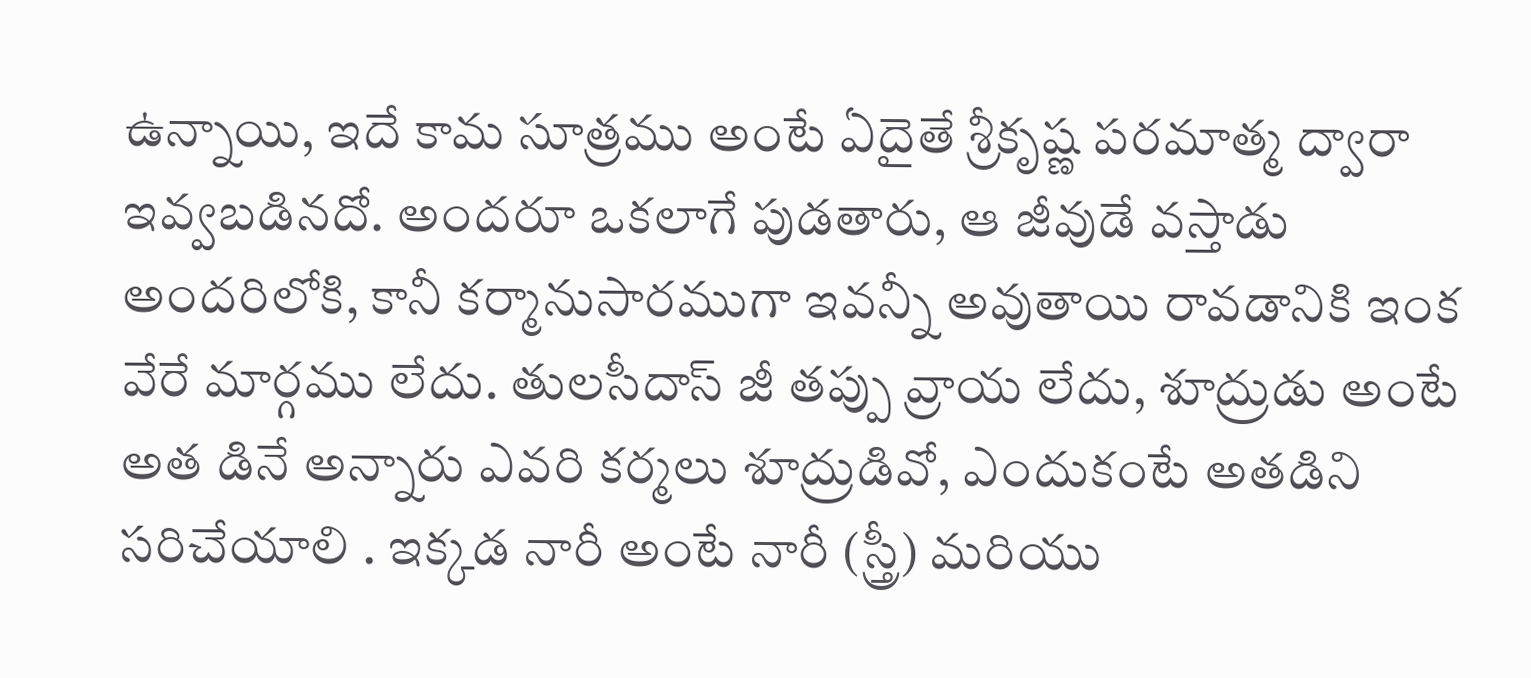ఉన్నాయి, ఇదే కామ సూత్రము అంటే ఏదైతే శ్రీకృష్ణ పరమాత్మ ద్వారా ఇవ్వబడినదో. అందరూ ఒకలాగే పుడతారు, ఆ జీవుడే వస్తాడు అందరిలోకి, కానీ కర్మానుసారముగా ఇవన్నీ అవుతాయి రావడానికి ఇంక వేరే మార్గము లేదు. తులసీదాస్ జీ తప్పు వ్రాయ లేదు, శూద్రుడు అంటే అత డినే అన్నారు ఎవరి కర్మలు శూద్రుడివో, ఎందుకంటే అతడిని సరిచేయాలి . ఇక్కడ నారీ అంటే నారీ (స్త్రీ) మరియు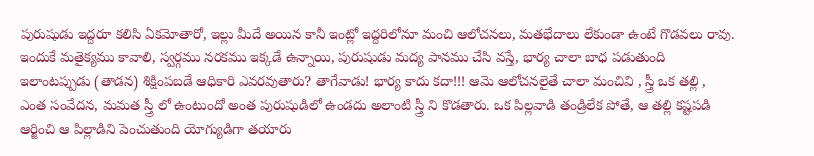పురుషుడు ఇద్దరూ కలిసి ఏకమోతారో, ఇల్లు మీదే అయిన కానీ ఇంట్లో ఇద్దరిలోనూ మంచి ఆలోచనలు, మతభేదాలు లేకుండా ఉంటే గొడవలు రావు. ఇందుకే మతైక్యము కావాలి, స్వర్గము నరకము ఇక్కడే ఉన్నాయి, పురుషుడు మద్య పానము చేసి వస్తే, భార్య చాలా బాధ పడుతుంది ఇలాంటప్పుడు (తాడన) శిక్షింపబడే ఆధికారి ఎవరవుతారు? తాగేవాడు! భార్య కాదు కదా!!! ఆమె ఆలోచనలైతే చాలా మంచివి , స్త్రీ ఒక తల్లి , ఎంత సంవేదన, మమత స్త్రీ లో ఉంటుందో అంత పురుషుడిలో ఉండదు అలాంటి స్త్రీ ని కొడతారు. ఒక పిల్లవాడి తండ్రిలేక పోతే, ఆ తల్లి కష్టపడి ఆర్జించి ఆ పిల్లాడిని పెంచుతుంది యోగ్యుడిగా తయారు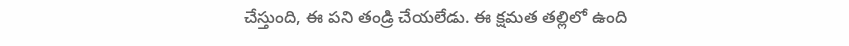చేస్తుంది, ఈ పని తండ్రి చేయలేడు. ఈ క్షమత తల్లిలో ఉంది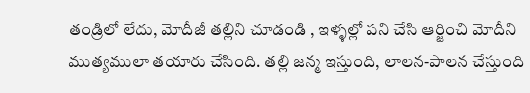తండ్రిలో లేదు, మోదీజీ తల్లిని చూడండి , ఇళ్ళల్లో పని చేసి ఆర్జించి మోదీని ముత్యములా తయారు చేసింది. తల్లి జన్మ ఇస్తుంది, లాలన-పాలన చేస్తుంది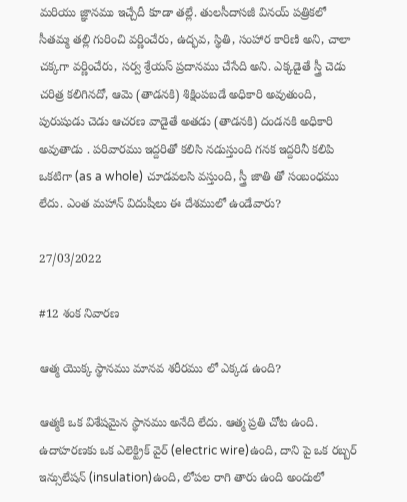మరియు జ్ఞానము ఇచ్చేదీ కూడా తల్లే. తులసీదాసజీ వినయ్ పత్రికలో సీతమ్మ తల్లి గురించి వర్ణించేరు, ఉద్భవ, స్థితి, సంహార కారిణి అని, చాలా చక్కగా వర్ణించేరు, సర్వ శ్రేయస్ ప్రదానము చేసేది అని. ఎక్కడైతే స్త్రీ చెడు చరిత్ర కలిగినదో, ఆమె (తాడనకి) శిక్షింపబడే అధికారి అవుతుంది, పురుషుడు చెడు ఆచరణ వాడైతే అతడు (తాడనకి) దండనకి అధికారి అవుతాడు . పరివారము ఇద్దరితో కలిసి నడుస్తుంది గనక ఇద్దరినీ కలిపి ఒకటిగా (as a whole) చూడవలసి వస్తుంది, స్త్రీ జాతి తో సంబంధము లేదు. ఎంత మహాన్ విదుషీలు ఈ దేశములో ఉండేవారు?

27/03/2022

#12 శంక నివారణ

ఆత్మ యొక్క స్థానము మానవ శరీరము లో ఎక్కడ ఉంది?

ఆత్మకి ఒక విశేషమైన స్థానము అనేది లేదు. ఆత్మ ప్రతి చోట ఉంది. ఉదాహరణకు ఒక ఎలెక్ట్రిక్ వైర్ (electric wire)ఉంది, దాని పై ఒక రబ్బర్ ఇన్సులేషన్ (insulation)ఉంది, లోపల రాగి తారు ఉంది అందులో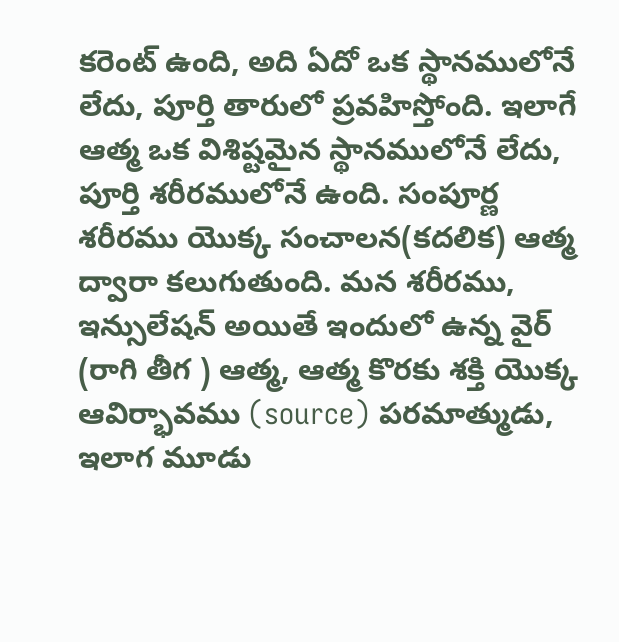కరెంట్ ఉంది, అది ఏదో ఒక స్థానములోనే లేదు, పూర్తి తారులో ప్రవహిస్తోంది. ఇలాగే ఆత్మ ఒక విశిష్టమైన స్థానములోనే లేదు, పూర్తి శరీరములోనే ఉంది. సంపూర్ణ శరీరము యొక్క సంచాలన(కదలిక) ఆత్మ ద్వారా కలుగుతుంది. మన శరీరము, ఇన్సులేషన్ అయితే ఇందులో ఉన్న వైర్ (రాగి తీగ ) ఆత్మ, ఆత్మ కొరకు శక్తి యొక్క ఆవిర్భావము (source) పరమాత్ముడు, ఇలాగ మూడు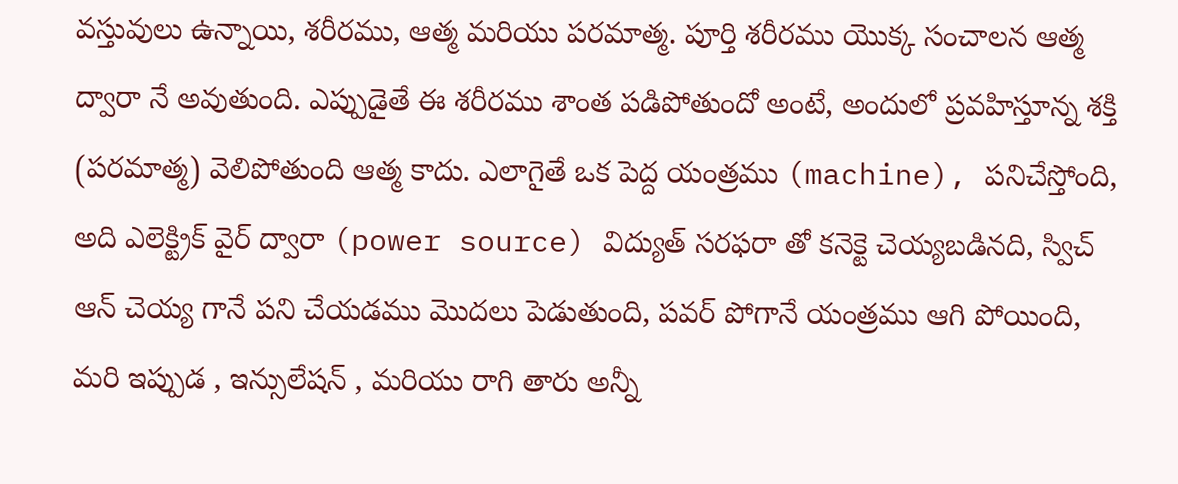వస్తువులు ఉన్నాయి, శరీరము, ఆత్మ మరియు పరమాత్మ. పూర్తి శరీరము యొక్క సంచాలన ఆత్మ ద్వారా నే అవుతుంది. ఎప్పుడైతే ఈ శరీరము శాంత పడిపోతుందో అంటే, అందులో ప్రవహిస్తూన్న శక్తి (పరమాత్మ) వెలిపోతుంది ఆత్మ కాదు. ఎలాగైతే ఒక పెద్ద యంత్రము (machine), పనిచేస్తోంది, అది ఎలెక్ట్రిక్ వైర్ ద్వారా (power source) విద్యుత్ సరఫరా తో కనెక్టె చెయ్యబడినది, స్విచ్ ఆన్ చెయ్య గానే పని చేయడము మొదలు పెడుతుంది, పవర్ పోగానే యంత్రము ఆగి పోయింది, మరి ఇప్పుడ , ఇన్సులేషన్ , మరియు రాగి తారు అన్నీ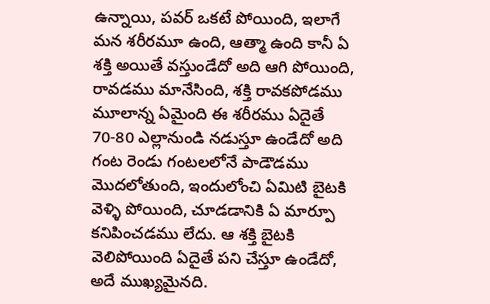ఉన్నాయి, పవర్ ఒకటే పోయింది, ఇలాగే మన శరీరమూ ఉంది, ఆత్మా ఉంది కానీ ఏ శక్తి అయితే వస్తుండేదో అది ఆగి పోయింది, రావడము మానేసింది, శక్తి రావకపోడము మూలాన్న ఏమైంది ఈ శరీరము ఏదైతే 70-80 ఎల్లానుండి నడుస్తూ ఉండేదో అది గంట రెండు గంటలలోనే పాడౌడము మొదలోతుంది, ఇందులోంచి ఏమిటి బైటకి వెళ్ళి పోయింది, చూడడానికి ఏ మార్పూ కనిపించడము లేదు. ఆ శక్తి బైటకి వెలిపోయింది ఏదైతే పని చేస్తూ ఉండేదో, అదే ముఖ్యమైనది.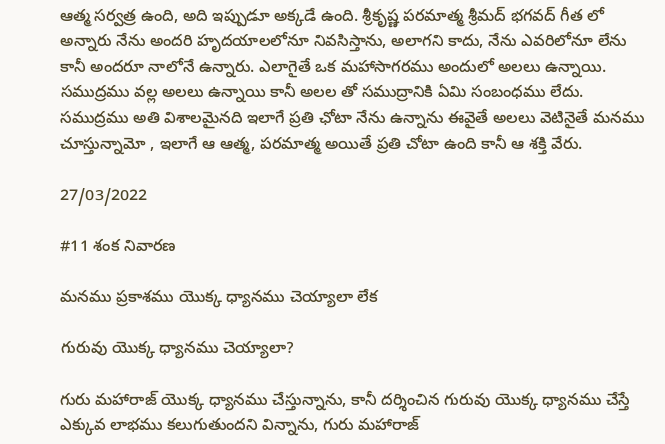ఆత్మ సర్వత్ర ఉంది, అది ఇప్పుడూ అక్కడే ఉంది. శ్రీకృష్ణ పరమాత్మ శ్రీమద్ భగవద్ గీత లో అన్నారు నేను అందరి హృదయాలలోనూ నివసిస్తాను, అలాగని కాదు, నేను ఎవరిలోనూ లేను కానీ అందరూ నాలోనే ఉన్నారు. ఎలాగైతే ఒక మహాసాగరము అందులో అలలు ఉన్నాయి. సముద్రము వల్ల అలలు ఉన్నాయి కానీ అలల తో సముద్రానికి ఏమి సంబంధము లేదు. సముద్రము అతి విశాలమైనది ఇలాగే ప్రతి ఛోటా నేను ఉన్నాను ఈవైతే అలలు వెటినైతే మనము చూస్తున్నామో , ఇలాగే ఆ ఆత్మ, పరమాత్మ అయితే ప్రతి చోటా ఉంది కానీ ఆ శక్తి వేరు.

27/03/2022

#11 శంక నివారణ

మనము ప్రకాశము యొక్క ధ్యానము చెయ్యాలా లేక

గురువు యొక్క ధ్యానము చెయ్యాలా?

గురు మహారాజ్ యొక్క ధ్యానము చేస్తున్నాను, కానీ దర్శించిన గురువు యొక్క ధ్యానము చేస్తే ఎక్కువ లాభము కలుగుతుందని విన్నాను, గురు మహారాజ్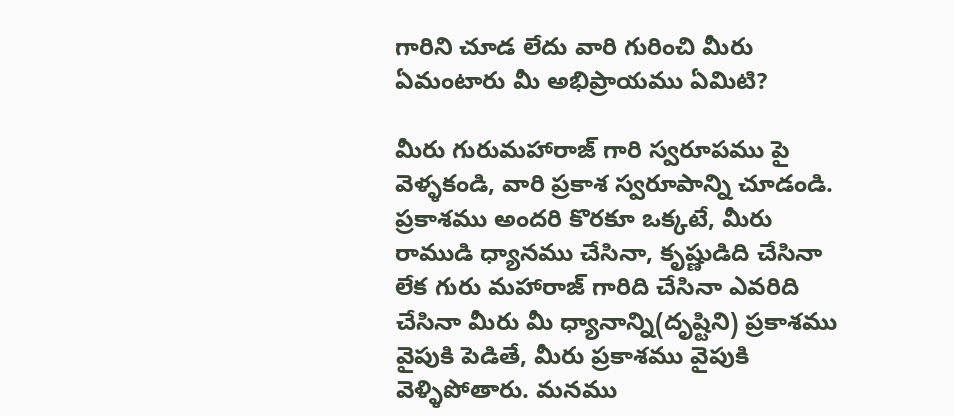గారిని చూడ లేదు వారి గురించి మీరు ఏమంటారు మీ అభిప్రాయము ఏమిటి?

మీరు గురుమహారాజ్ గారి స్వరూపము పై వెళ్ళకండి, వారి ప్రకాశ స్వరూపాన్ని చూడండి. ప్రకాశము అందరి కొరకూ ఒక్కటే, మీరు రాముడి ధ్యానము చేసినా, కృష్ణుడిది చేసినా లేక గురు మహారాజ్ గారిది చేసినా ఎవరిది చేసినా మీరు మీ ధ్యానాన్ని(దృష్టిని) ప్రకాశము వైపుకి పెడితే, మీరు ప్రకాశము వైపుకి వెళ్ళిపోతారు. మనము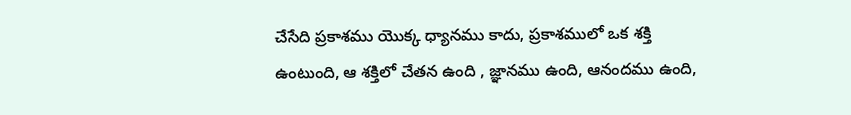చేసేది ప్రకాశము యొక్క ధ్యానము కాదు, ప్రకాశములో ఒక శక్తి ఉంటుంది, ఆ శక్తిలో చేతన ఉంది , జ్ఞానము ఉంది, ఆనందము ఉంది,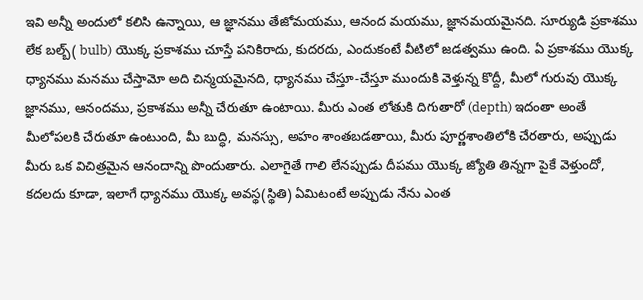ఇవి అన్నీ అందులో కలిసి ఉన్నాయి, ఆ జ్ఞానము తేజోమయము, ఆనంద మయము, జ్ఞానమయమైనది. సూర్యుడి ప్రకాశము లేక బల్బ్( bulb) యొక్క ప్రకాశము చూస్తే పనికిరాదు, కుదరదు, ఎందుకంటే వీటిలో జడత్వము ఉంది. ఏ ప్రకాశము యొక్క ధ్యానము మనము చేస్తామో అది చిన్మయమైనది, ధ్యానము చేస్తూ-చేస్తూ ముందుకి వెళ్తున్న కొద్దీ, మీలో గురువు యొక్క జ్ఞానము, ఆనందము, ప్రకాశము అన్నీ చేరుతూ ఉంటాయి. మీరు ఎంత లోతుకి దిగుతారో (depth) ఇదంతా అంతే మీలోపలకి చేరుతూ ఉంటుంది, మీ బుద్ధి, మనస్సు, అహం శాంతబడతాయి, మీరు పూర్ణశాంతిలోకి చేరతారు, అప్పుడు మీరు ఒక విచిత్రమైన ఆనందాన్ని పొందుతారు. ఎలాగైతే గాలి లేనప్పుడు దీపము యొక్క జ్యోతి తిన్నగా పైకే వెళ్తుందో, కదలదు కూడా, ఇలాగే ధ్యానము యొక్క అవస్థ(స్థితి) ఏమిటంటే అప్పుడు నేను ఎంత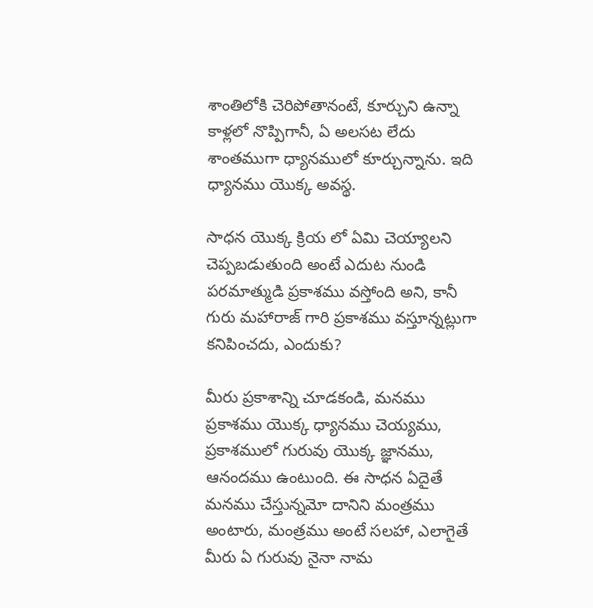శాంతిలోకి చెరిపోతానంటే, కూర్చుని ఉన్నా కాళ్లలో నొప్పిగానీ, ఏ అలసట లేదు శాంతముగా ధ్యానములో కూర్చున్నాను. ఇది ధ్యానము యొక్క అవస్థ.

సాధన యొక్క క్రియ లో ఏమి చెయ్యాలని చెప్పబడుతుంది అంటే ఎదుట నుండి పరమాత్ముడి ప్రకాశము వస్తోంది అని, కానీ గురు మహారాజ్ గారి ప్రకాశము వస్తూన్నట్లుగా కనిపించదు, ఎందుకు?

మీరు ప్రకాశాన్ని చూడకండి, మనము ప్రకాశము యొక్క ధ్యానము చెయ్యము, ప్రకాశములో గురువు యొక్క జ్ఞానము, ఆనందము ఉంటుంది. ఈ సాధన ఏదైతే మనము చేస్తున్నమో దానిని మంత్రము అంటారు, మంత్రము అంటే సలహా, ఎలాగైతే మీరు ఏ గురువు నైనా నామ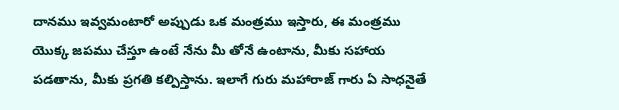దానము ఇవ్వమంటారో అప్పుడు ఒక మంత్రము ఇస్తారు, ఈ మంత్రము యొక్క జపము చేస్తూ ఉంటే నేను మీ తోనే ఉంటాను, మీకు సహాయ పడతాను, మీకు ప్రగతి కల్పిస్తాను. ఇలాగే గురు మహారాజ్ గారు ఏ సాధనైతే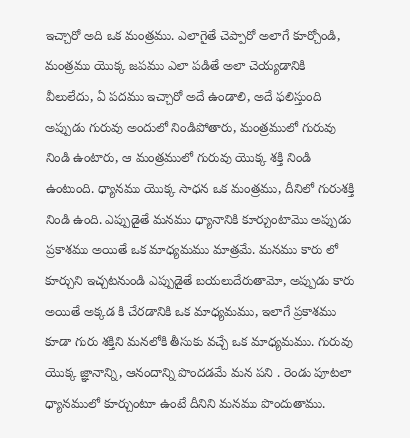ఇచ్చారో అది ఒక మంత్రము. ఎలాగైతే చెప్పారో అలాగే కూర్చోండి, మంత్రము యొక్క జపము ఎలా పడితే అలా చెయ్యడానికి వీలులేదు, ఏ పదము ఇచ్చారో అదే ఉండాలి, అదే ఫలిస్తుంది అప్పుడు గురువు అందులో నిండిపోతారు, మంత్రములో గురువు నిండి ఉంటారు, ఆ మంత్రములో గురువు యొక్క శక్తి నిండి ఉంటుంది. ధ్యానము యొక్క సాధన ఒక మంత్రము, దీనిలో గురుశక్తి నిండి ఉంది. ఎప్పుడైతే మనము ధ్యానానికి కూర్చుంటామొ అప్పుడు ప్రకాశము అయితే ఒక మాధ్యమము మాత్రమే. మనము కారు లో కూర్చుని ఇచ్చటనుండి ఎప్పుడైతే బయలుదేరుతామో, అప్పుడు కారు అయితే అక్కడ కి చేరడానికి ఒక మాధ్యమము, ఇలాగే ప్రకాశము కూడా గురు శక్తిని మనలోకి తీసుకు వచ్చే ఒక మాధ్యమము. గురువు యొక్క జ్ఞానాన్ని, ఆనందాన్ని పొందడమే మన పని . రెండు పూటలా ధ్యానములో కూర్చుంటూ ఉంటే దీనిని మనము పొందుతాము.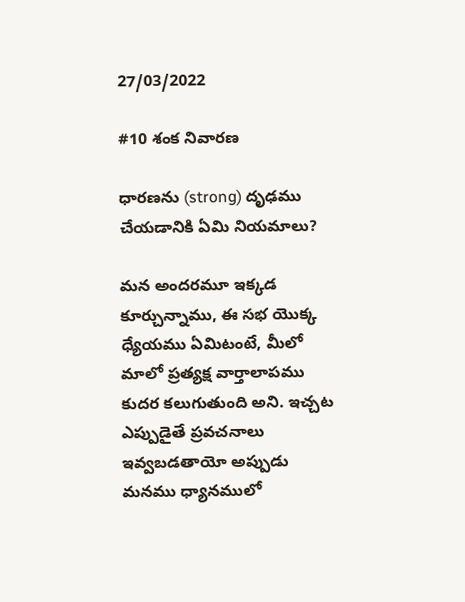27/03/2022

#10 శంక నివారణ

ధారణను (strong) దృఢము చేయడానికి ఏమి నియమాలు?

మన అందరమూ ఇక్కడ కూర్చున్నాము, ఈ సభ యొక్క ధ్యేయము ఏమిటంటే, మీలో మాలో ప్రత్యక్ష వార్తాలాపము కుదర కలుగుతుంది అని. ఇచ్చట ఎప్పుడైతే ప్రవచనాలు ఇవ్వబడతాయో అప్పుడు మనము ధ్యానములో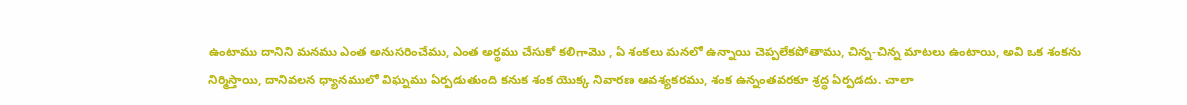ఉంటాము దానిని మనము ఎంత అనుసరించేము, ఎంత అర్థము చేసుకో కలిగామొ , ఏ శంకలు మనలో ఉన్నాయి చెప్పలేకపోతాము, చిన్న-చిన్న మాటలు ఉంటాయి, అవి ఒక శంకను నిర్మిస్తాయి, దానివలన ధ్యానములో విఘ్నము ఏర్పడుతుంది కనుక శంక యొక్క నివారణ ఆవశ్యకరము, శంక ఉన్నంతవరకూ శ్రద్ధ ఏర్పడదు. చాలా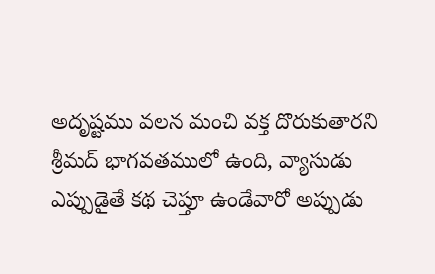అదృష్టము వలన మంచి వక్త దొరుకుతారని శ్రీమద్ భాగవతములో ఉంది, వ్యాసుడు ఎప్పుడైతే కథ చెప్తూ ఉండేవారో అప్పుడు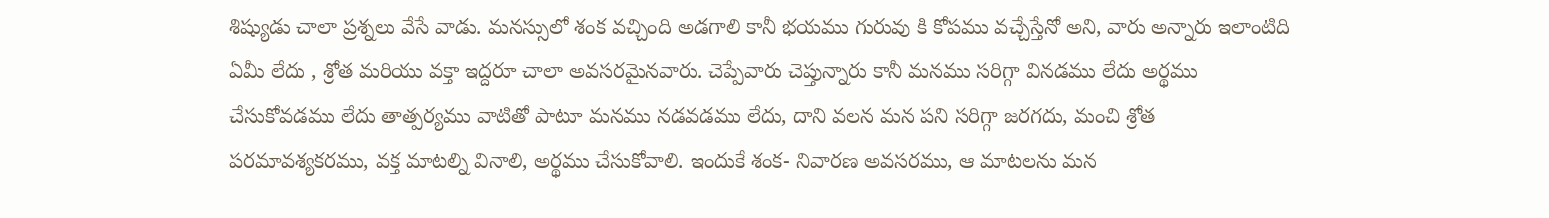శిష్యుడు చాలా ప్రశ్నలు వేసే వాడు. మనస్సులో శంక వచ్చింది అడగాలి కానీ భయము గురువు కి కోపము వచ్చేస్తేనో అని, వారు అన్నారు ఇలాంటిది ఏమీ లేదు , శ్రోత మరియు వక్తా ఇద్దరూ చాలా అవసరమైనవారు. చెప్పేవారు చెప్తున్నారు కానీ మనము సరిగ్గా వినడము లేదు అర్థము చేసుకోవడము లేదు తాత్పర్యము వాటితో పాటూ మనము నడవడము లేదు, దాని వలన మన పని సరిగ్గా జరగదు, మంచి శ్రోత పరమావశ్యకరము, వక్త మాటల్ని వినాలి, అర్థము చేసుకోవాలి. ఇందుకే శంక- నివారణ అవసరము, ఆ మాటలను మన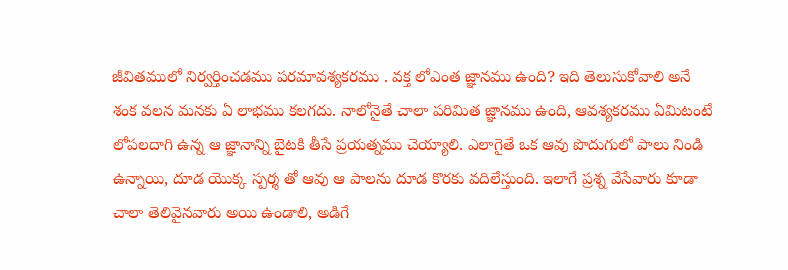జీవితములో నిర్వర్తించడము పరమావశ్యకరము . వక్త లోఎంత జ్ఞానము ఉంది? ఇది తెలుసుకోవాలి అనే శంక వలన మనకు ఏ లాభము కలగదు. నాలోనైతే చాలా పరిమిత జ్ఞానము ఉంది, ఆవశ్యకరము ఏమిటంటే లోపలదాగి ఉన్న ఆ జ్ఞానాన్ని బైటకి తీసే ప్రయత్నము చెయ్యాలి. ఎలాగైతే ఒక ఆవు పొదుగులో పాలు నిండి ఉన్నాయి, దూడ యొక్క స్పర్శ తో ఆవు ఆ పాలను దూడ కొరకు వదిలేస్తుంది. ఇలాగే ప్రశ్న వేసేవారు కూడా చాలా తెలివైనవారు అయి ఉండాలి, అడిగే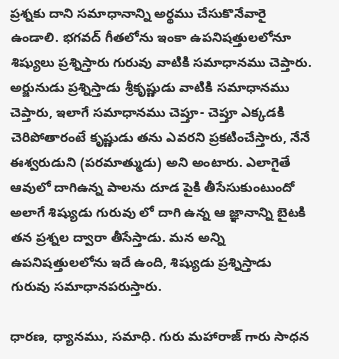ప్రశ్నకు దాని సమాధానాన్ని అర్థము చేసుకొనేవారై ఉండాలి. భగవద్ గీతలోను ఇంకా ఉపనిషత్తులలోనూ శిష్యులు ప్రశ్నిస్తారు గురువు వాటికి సమాధానము చెప్తారు. అర్జునుడు ప్రశ్నిస్తాడు శ్రీకృష్ణుడు వాటికి సమాధానము చెప్తారు, ఇలాగే సమాధానము చెప్తూ- చెప్తూ ఎక్కడకి చెరిపోతారంటే కృష్ణుడు తను ఎవరని ప్రకటించేస్తారు, నేనే ఈశ్వరుడుని (పరమాత్ముడు) అని అంటారు. ఎలాగైతే ఆవులో దాగిఉన్న పాలను దూడ పైకి తీసేసుకుంటుందో అలాగే శిష్యుడు గురువు లో దాగి ఉన్న ఆ జ్ఞానాన్ని బైటకి తన ప్రశ్నల ద్వారా తీసేస్తాడు. మన అన్ని ఉపనిషత్తులలోను ఇదే ఉంది, శిష్యుడు ప్రశ్నిస్తాడు గురువు సమాధానపరుస్తారు.

ధారణ, ధ్యానము, సమాధి. గురు మహారాజ్ గారు సాధన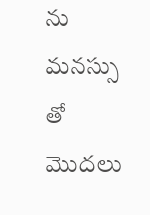ను మనస్సు తో మొదలు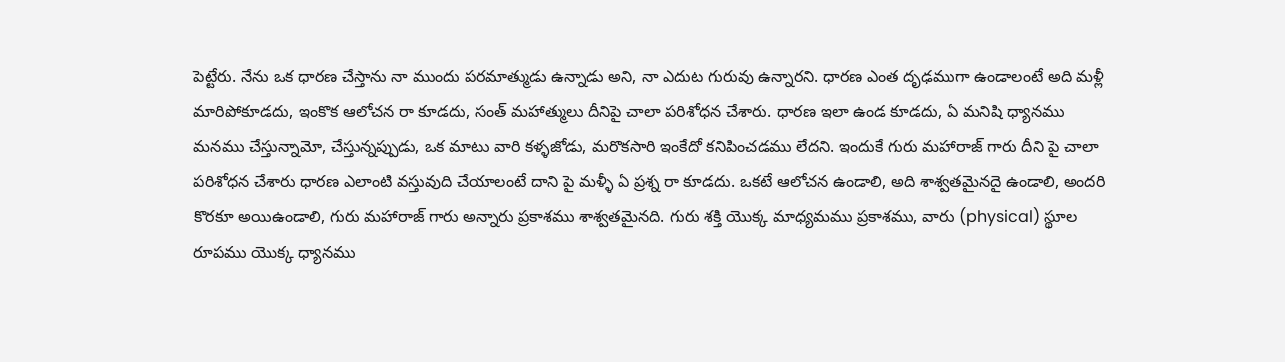పెట్టేరు. నేను ఒక ధారణ చేస్తాను నా ముందు పరమాత్ముడు ఉన్నాడు అని, నా ఎదుట గురువు ఉన్నారని. ధారణ ఎంత దృఢముగా ఉండాలంటే అది మళ్లీ మారిపోకూడదు, ఇంకొక ఆలోచన రా కూడదు, సంత్ మహాత్ములు దీనిపై చాలా పరిశోధన చేశారు. ధారణ ఇలా ఉండ కూడదు, ఏ మనిషి ధ్యానము మనము చేస్తున్నామో, చేస్తున్నప్పుడు, ఒక మాటు వారి కళ్ళజోడు, మరొకసారి ఇంకేదో కనిపించడము లేదని. ఇందుకే గురు మహారాజ్ గారు దీని పై చాలా పరిశోధన చేశారు ధారణ ఎలాంటి వస్తువుది చేయాలంటే దాని పై మళ్ళీ ఏ ప్రశ్న రా కూడదు. ఒకటే ఆలోచన ఉండాలి, అది శాశ్వతమైనదై ఉండాలి, అందరి కొరకూ అయిఉండాలి, గురు మహారాజ్ గారు అన్నారు ప్రకాశము శాశ్వతమైనది. గురు శక్తి యొక్క మాధ్యమము ప్రకాశము, వారు (physical) స్థూల రూపము యొక్క ధ్యానము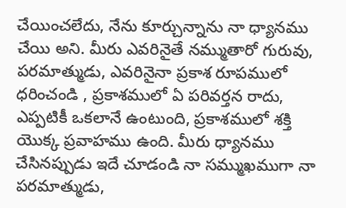చేయించలేదు, నేను కూర్చున్నాను నా ధ్యానము చేయి అని. మీరు ఎవరినైతే నమ్ముతారో గురువు, పరమాత్ముడు, ఎవరినైనా ప్రకాశ రూపములో ధరించండి , ప్రకాశములో ఏ పరివర్తన రాదు, ఎప్పటికీ ఒకలానే ఉంటుంది, ప్రకాశములో శక్తి యొక్క ప్రవాహము ఉంది. మీరు ధ్యానము చేసినప్పుడు ఇదే చూడండి నా సమ్ముఖముగా నా పరమాత్ముడు,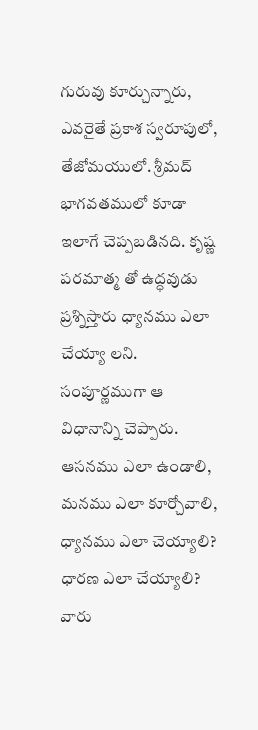గురువు కూర్చున్నారు, ఎవరైతే ప్రకాశ స్వరూపులో, తేజోమయులో. శ్రీమద్ భాగవతములో కూడా ఇలాగే చెప్పబడినది. కృష్ణ పరమాత్మ తో ఉద్ధవుడు ప్రశ్నిస్తారు ధ్యానము ఎలా చేయ్యా లని. సంపూర్ణముగా ఆ విధానాన్ని చెప్పారు. ఆసనము ఎలా ఉండాలి, మనము ఎలా కూర్చోవాలి, ధ్యానము ఎలా చెయ్యాలి? ధారణ ఎలా చేయ్యాలి? వారు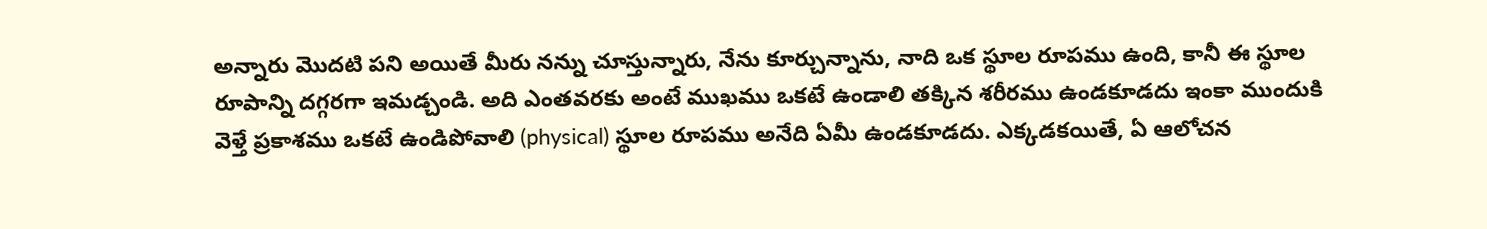అన్నారు మొదటి పని అయితే మీరు నన్ను చూస్తున్నారు, నేను కూర్చున్నాను, నాది ఒక స్థూల రూపము ఉంది, కానీ ఈ స్థూల రూపాన్ని దగ్గరగా ఇమడ్చండి. అది ఎంతవరకు అంటే ముఖము ఒకటే ఉండాలి తక్కిన శరీరము ఉండకూడదు ఇంకా ముందుకి వెళ్తే ప్రకాశము ఒకటే ఉండిపోవాలి (physical) స్థూల రూపము అనేది ఏమీ ఉండకూడదు. ఎక్కడకయితే, ఏ ఆలోచన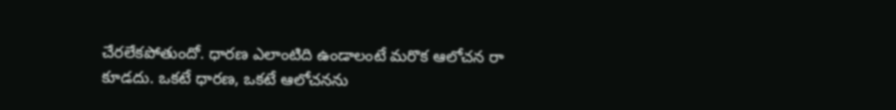చేరలేకపోతుందో. ధారణ ఎలాంటిది ఉండాలంటే మరొక ఆలోచన రా కూడదు. ఒకటే ధారణ, ఒకటే ఆలోచనను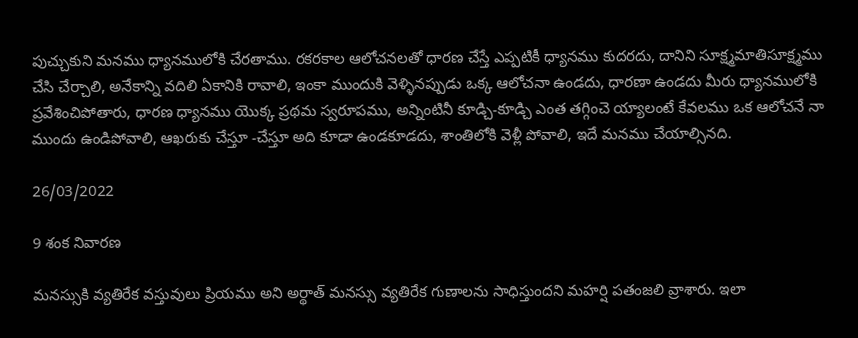పుచ్చుకుని మనము ధ్యానములోకి చేరతాము. రకరకాల ఆలోచనలతో ధారణ చేస్తే ఎప్పటికీ ధ్యానము కుదరదు, దానిని సూక్ష్మమాతిసూక్ష్మము చేసి చేర్చాలి, అనేకాన్ని వదిలి ఏకానికి రావాలి, ఇంకా ముందుకి వెళ్ళినప్పుడు ఒక్క ఆలోచనా ఉండదు, ధారణా ఉండదు మీరు ధ్యానములోకి ప్రవేశించిపోతారు, ధారణ ధ్యానము యొక్క ప్రథమ స్వరూపము, అన్నింటినీ కూడ్చి-కూడ్చి ఎంత తగ్గించె య్యాలంటే కేవలము ఒక ఆలోచనే నా ముందు ఉండిపోవాలి, ఆఖరుకు చేస్తూ -చేస్తూ అది కూడా ఉండకూడదు, శాంతిలోకి వెళ్లీ పోవాలి, ఇదే మనము చేయాల్సినది.

26/03/2022

9 శంక నివారణ

మనస్సుకి వ్యతిరేక వస్తువులు ప్రియము అని అర్థాత్ మనస్సు వ్యతిరేక గుణాలను సాధిస్తుందని మహర్షి పతంజలి వ్రాశారు. ఇలా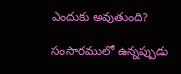ఎందుకు అవుతుంది?

సంసారములో ఉన్నప్పుడు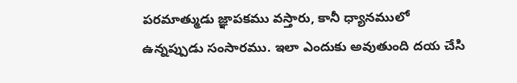పరమాత్ముడు జ్ఞాపకము వస్తారు, కానీ ధ్యానములో ఉన్నప్పుడు సంసారము. ఇలా ఎందుకు అవుతుంది దయ చేసి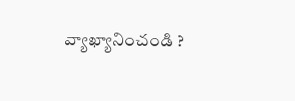వ్యాఖ్యానించండి ?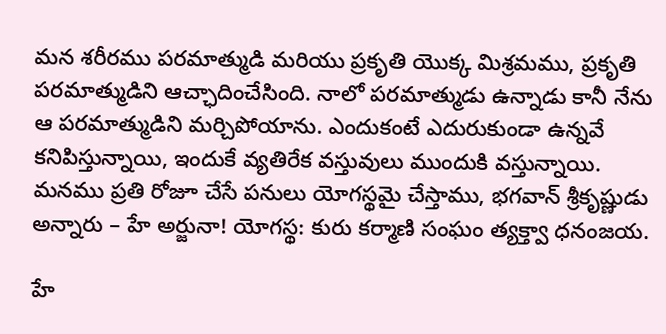మన శరీరము పరమాత్ముడి మరియు ప్రకృతి యొక్క మిశ్రమము, ప్రకృతి పరమాత్ముడిని ఆచ్ఛాదించేసింది. నాలో పరమాత్ముడు ఉన్నాడు కానీ నేను ఆ పరమాత్ముడిని మర్చిపోయాను. ఎందుకంటే ఎదురుకుండా ఉన్నవే కనిపిస్తున్నాయి, ఇందుకే వ్యతిరేక వస్తువులు ముందుకి వస్తున్నాయి. మనము ప్రతి రోజూ చేసే పనులు యోగస్థమై చేస్తాము, భగవాన్ శ్రీకృష్ణుడు అన్నారు – హే అర్జునా! యోగస్థ: కురు కర్మాణి సంఘం త్యక్త్వా ధనంజయ.

హే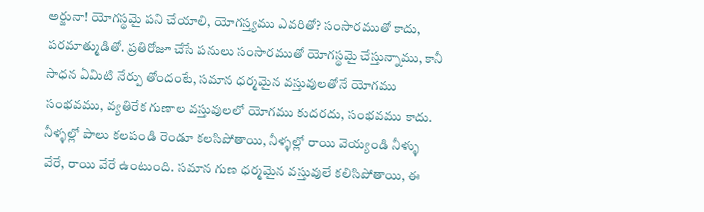అర్జునా! యోగస్థమై పని చేయాలి, యోగస్త్యము ఎవరితో? సంసారముతో కాదు, పరమాత్ముడితో. ప్రతిరోజూ చేసే పనులు సంసారముతో యోగస్థమై చేస్తున్నాము, కానీ సాధన ఏమిటి నేర్పు తోందంటే, సమాన ధర్మమైన వస్తువులతోనే యోగము సంభవము, వ్యతిరేక గుణాల వస్తువులలో యోగము కుదరదు, సంభవము కాదు. నీళ్ళల్లో పాలు కలపండి రెండూ కలసిపోతాయి, నీళ్ళల్లో రాయి వెయ్యండి నీళ్ళు వేరే, రాయి వేరే ఉంటుంది. సమాన గుణ ధర్మమైన వస్తువులే కలిసిపోతాయి, ఈ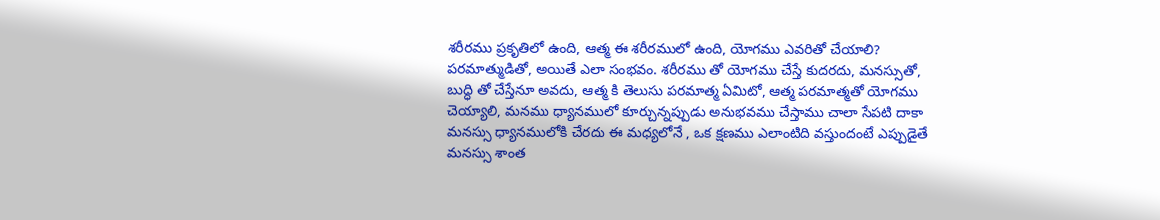శరీరము ప్రకృతిలో ఉంది, ఆత్మ ఈ శరీరములో ఉంది, యోగము ఎవరితో చేయాలి? పరమాత్ముడితో, అయితే ఎలా సంభవం. శరీరము తో యోగము చేస్తే కుదరదు, మనస్సుతో, బుద్ధి తో చేస్తేనూ అవదు, ఆత్మ కి తెలుసు పరమాత్మ ఏమిటో, ఆత్మ పరమాత్మతో యోగము చెయ్యాలి, మనము ధ్యానములో కూర్చున్నప్పుడు అనుభవము చేస్తాము చాలా సేపటి దాకా మనస్సు ధ్యానములోకి చేరదు ఈ మధ్యలోనే , ఒక క్షణము ఎలాంటిది వస్తుందంటే ఎప్పుడైతే మనస్సు శాంత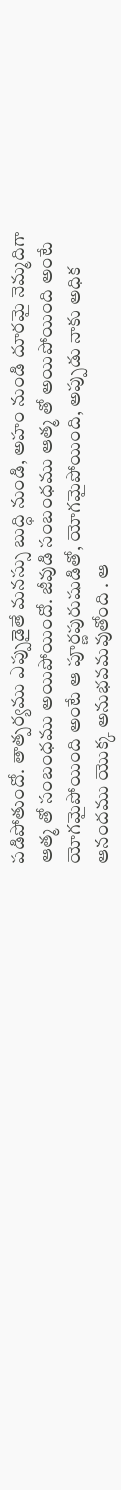పడిపోతుందో. తాత్పర్యము ఎప్పుడైతే మనస్సు బుద్ధి నుండి, అహం నుండి దూరమై నెమ్మదిగా ఆత్మ తో సంబంధము అయిపోయిందో. జీవుడి సంబంధము ఆత్మ తో అయిపోయింది అంటే యోగమైపోయింది అంటే ఆ పూర్ణపురుషుడితో, యోగమైపోయింది, అప్పుడు నాకు అధిక ఆనందము యొక్క అనుభవమవుతోంది . ఆ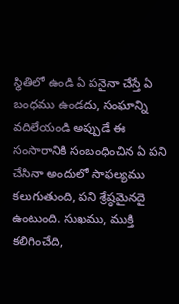స్థితిలో ఉండి ఏ పనైనా చేస్తే ఏ బంధము ఉండదు, సంఘాన్ని వదిలేయండి అప్పుడే ఈ సంసారానికి సంబంధించిన ఏ పని చేసినా అందులో సాఫల్యము కలుగుతుంది, పని శ్రేష్ఠమైనదై ఉంటుంది. సుఖము, ముక్తి కలిగించేది,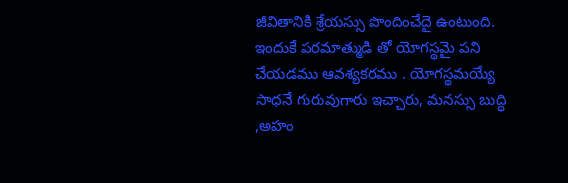జీవితానికి శ్రేయస్సు పొందించేదై ఉంటుంది. ఇందుకే పరమాత్ముడి తో యోగస్థమై పని చేయడము ఆవశ్యకరము . యోగస్థమయ్యే సాధనే గురువుగారు ఇచ్చారు, మనస్సు బుద్ధి ,అహం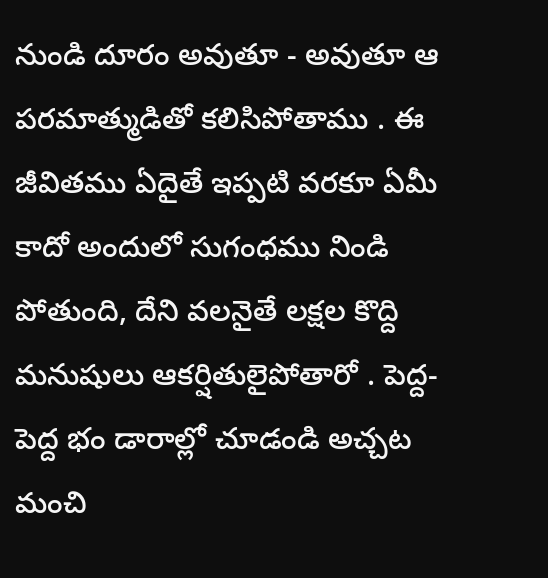నుండి దూరం అవుతూ - అవుతూ ఆ పరమాత్ముడితో కలిసిపోతాము . ఈ జీవితము ఏదైతే ఇప్పటి వరకూ ఏమీ కాదో అందులో సుగంధము నిండి పోతుంది, దేని వలనైతే లక్షల కొద్ది మనుషులు ఆకర్షితులైపోతారో . పెద్ద-పెద్ద భం డారాల్లో చూడండి అచ్చట మంచి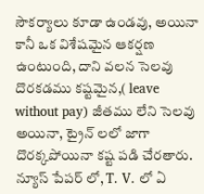సౌకర్యాలు కూడా ఉండవు, అయినా కానీ ఒక విశేషమైన ఆకర్షణ ఉంటుంది, దాని వలన సెలవు దొరకడము కష్టమైన,( leave without pay) జీతము లేని సెలవు అయినా, ట్రైన్ లలో జాగా దొరక్కపోయినా కష్ట పడి చేరతారు. న్యూస్ పేపర్ లో, T. V. లో ఏ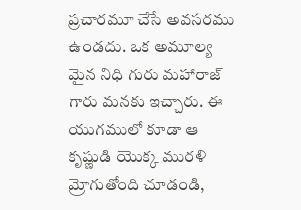ప్రచారమూ చేసే అవసరము ఉండదు. ఒక అమూల్య మైన నిధి గురు మహారాజ్ గారు మనకు ఇచ్చారు. ఈ యుగములో కూడా ఆ కృష్ణుడి యొక్క మురళి మ్రోగుతోంది చూడండి,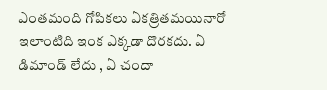ఎంతమంది గోపికలు ఏకత్రితమయినారో ఇలాంటిది ఇంక ఎక్కడా దొరకదు. ఏ డిమాండ్ లేదు , ఏ చందా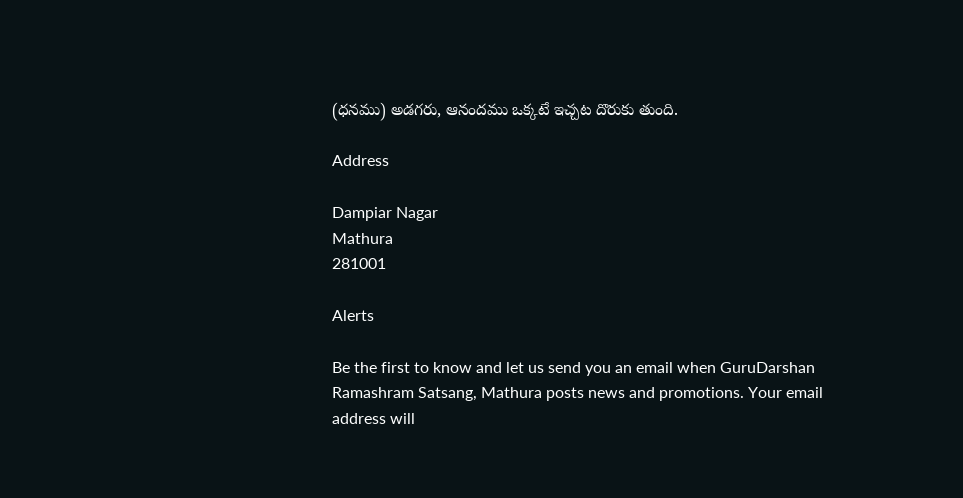(ధనము) అడగరు, ఆనందము ఒక్కటే ఇచ్చట దొరుకు తుంది.

Address

Dampiar Nagar
Mathura
281001

Alerts

Be the first to know and let us send you an email when GuruDarshan Ramashram Satsang, Mathura posts news and promotions. Your email address will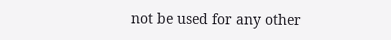not be used for any other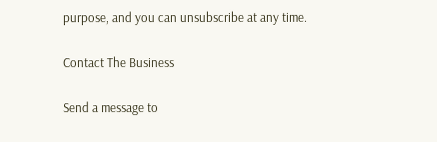purpose, and you can unsubscribe at any time.

Contact The Business

Send a message to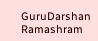GuruDarshan Ramashram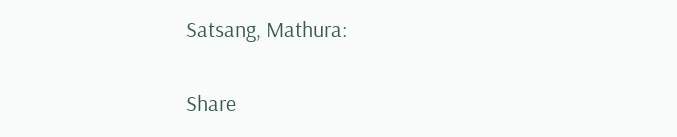Satsang, Mathura:

Share